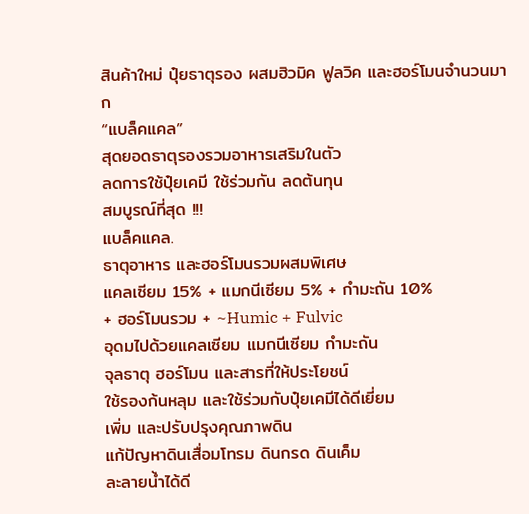สินค้าใหม่ ปุ๋ยธาตุรอง ผสมฮิวมิค ฟูลวิค และฮอร์โมนจำนวนมาก
“แบล็คแคล”
สุดยอดธาตุรองรวมอาหารเสริมในตัว
ลดการใช้ปุ๋ยเคมี ใช้ร่วมกัน ลดต้นทุน
สมบูรณ์ที่สุด !!!
แบล็คแคล.
ธาตุอาหาร และฮอร์โมนรวมผสมพิเศษ
แคลเซียม 15% + แมกนีเซียม 5% + กำมะถัน 10%
+ ฮอร์โมนรวม + ~Humic + Fulvic
อุดมไปด้วยแคลเซียม แมกนีเซียม กำมะถัน
จุลธาตุ ฮอร์โมน และสารที่ให้ประโยชน์
ใช้รองก้นหลุม และใช้ร่วมกับปุ๋ยเคมีได้ดีเยี่ยม
เพิ่ม และปรับปรุงคุณภาพดิน
แก้ปัญหาดินเสื่อมโทรม ดินกรด ดินเค็ม
ละลายน้ำได้ดี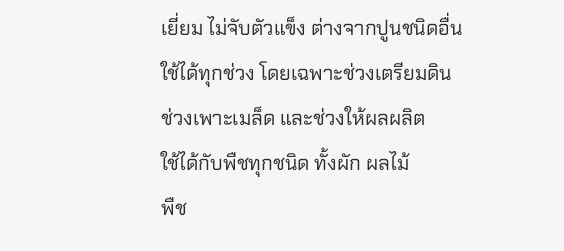เยี่ยม ไม่จับตัวแข็ง ต่างจากปูนชนิดอื่น
ใช้ได้ทุกช่วง โดยเฉพาะช่วงเตรียมดิน
ช่วงเพาะเมล็ด และช่วงให้ผลผลิต
ใช้ได้กับพืชทุกชนิด ทั้งผัก ผลไม้
พืช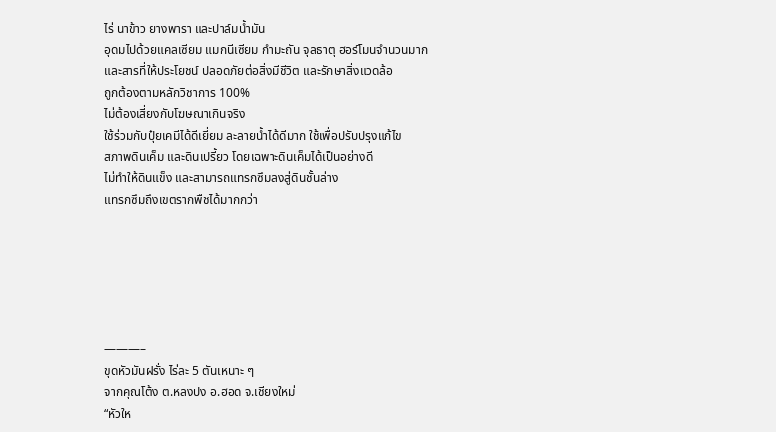ไร่ นาข้าว ยางพารา และปาล์มน้ำมัน
อุดมไปด้วยแคลเซียม แมกนีเซียม กำมะถัน จุลธาตุ ฮอร์โมนจำนวนมาก
และสารที่ให้ประโยชน์ ปลอดภัยต่อสิ่งมีชีวิต และรักษาสิ่งแวดล้อ
ถูกต้องตามหลักวิชาการ 100%
ไม่ต้องเสี่ยงกับโฆษณาเกินจริง
ใช้ร่วมกับปุ๋ยเคมีได้ดีเยี่ยม ละลายน้ำได้ดีมาก ใช้เพื่อปรับปรุงแก้ไข
สภาพดินเค็ม และดินเปรี้ยว โดยเฉพาะดินเค็มได้เป็นอย่างดี
ไม่ทำให้ดินแข็ง และสามารถแทรกซึมลงสู่ดินชั้นล่าง
แทรกซึมถึงเขตรากพืชได้มากกว่า






———–
ขุดหัวมันฝรั่ง ไร่ละ 5 ตันเหนาะ ๆ
จากคุณโต้ง ต.หลงปง อ.ฮอด จ.เชียงใหม่
“หัวให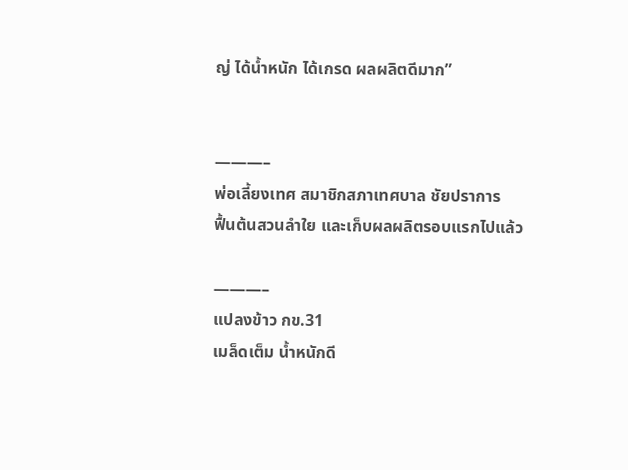ญ่ ได้น้ำหนัก ได้เกรด ผลผลิตดีมาก”


———–
พ่อเลี้ยงเทศ สมาชิกสภาเทศบาล ชัยปราการ
ฟื้นต้นสวนลำใย และเก็บผลผลิตรอบแรกไปแล้ว

———–
แปลงข้าว กข.31
เมล็ดเต็ม น้ำหนักดี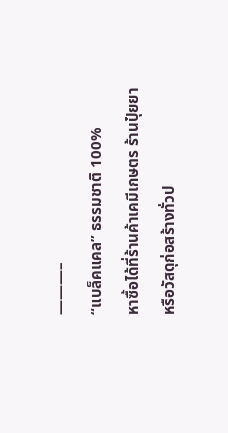———–
“แบล็คแคล” ธรรมชาติ 100%
หาซื้อได้ที่ร้านค้าเคมีเกษตร ร้านปุ๋ยยา หรือวัสดุก่อสร้างทั่วป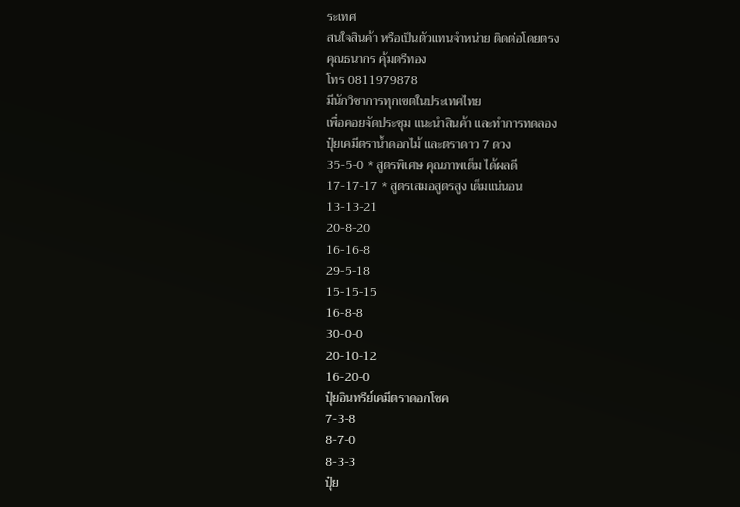ระเทศ
สนใจสินค้า หรือเป็นตัวแทนจำหน่าย ติดต่อโดยตรง
คุณธนากร คุ้มตรีทอง
โทร 0811979878
มีนักวิชาการทุกเขตในประเทศไทย
เพื่อคอยจัดประชุม แนะนำสินค้า และทำการทดลอง
ปุ๋ยเคมีตราน้ำดอกไม้ และตราดาว 7 ดวง
35-5-0 * สูตรพิเศษ คุณภาพเต็ม ได้ผลดี
17-17-17 * สูตรเสมอสูตรสูง เต็มแน่นอน
13-13-21
20-8-20
16-16-8
29-5-18
15-15-15
16-8-8
30-0-0
20-10-12
16-20-0
ปุ๋ยอินทรีย์เคมีตราดอกโชค
7-3-8
8-7-0
8-3-3
ปุ๋ย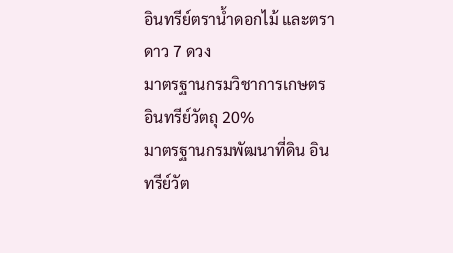อินทรีย์ตราน้ำดอกไม้ และตราดาว 7 ดวง
มาตรฐานกรมวิชาการเกษตร อินทรีย์วัตถุ 20%
มาตรฐานกรมพัฒนาที่ดิน อินทรีย์วัต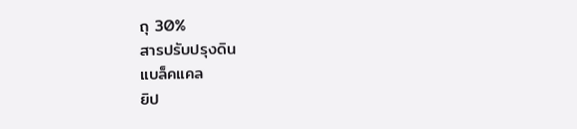ถุ 30%
สารปรับปรุงดิน
แบล็คแคล
ยิป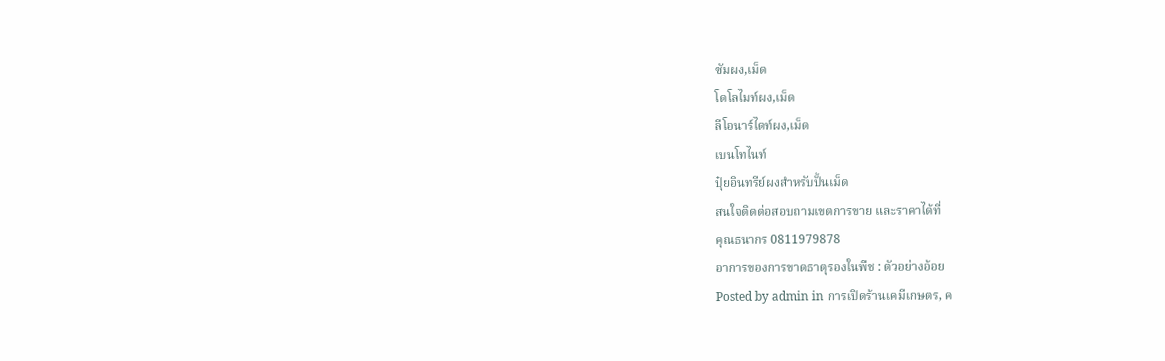ซัมผง,เม็ด
โดโลไมท์ผง,เม็ด
ลีโอนาร์ไดท์ผง,เม็ด
เบนโทไนท์
ปุ๋ยอินทรีย์ผงสำหรับปั้นเม็ด
สนใจติดต่อสอบถามเขตการขาย และราคาได้ที่
คุณธนากร 0811979878
อาการของการขาดธาตุรองในพืช : ตัวอย่างอ้อย
Posted by admin in การเปิดร้านเคมีเกษตร, ค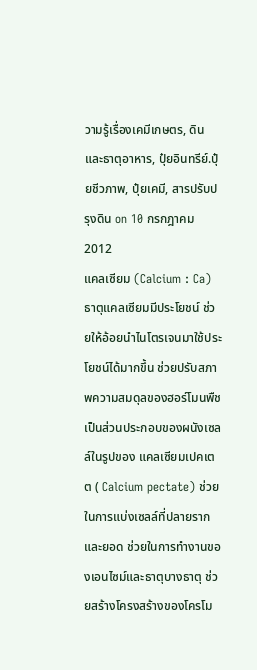วามรู้เรื่องเคมีเกษตร, ดิน และธาตุอาหาร, ปุ๋ยอินทรีย์.ปุ๋ยชีวภาพ, ปุ๋ยเคมี, สารปรับปรุงดิน on 10 กรกฎาคม 2012
แคลเซียม (Calcium : Ca)
ธาตุแคลเซียมมีประโยชน์ ช่วยให้อ้อยนำไนโตรเจนมาใช้ประโยชน์ได้มากขึ้น ช่วยปรับสภาพความสมดุลของฮอร์โมนพืช เป็นส่วนประกอบของผนังเซลล์ในรูปของ แคลเซียมเปคเตต ( Calcium pectate) ช่วยในการแบ่งเซลล์ที่ปลายรากและยอด ช่วยในการทำงานของเอนไซม์และธาตุบางธาตุ ช่วยสร้างโครงสร้างของโครโม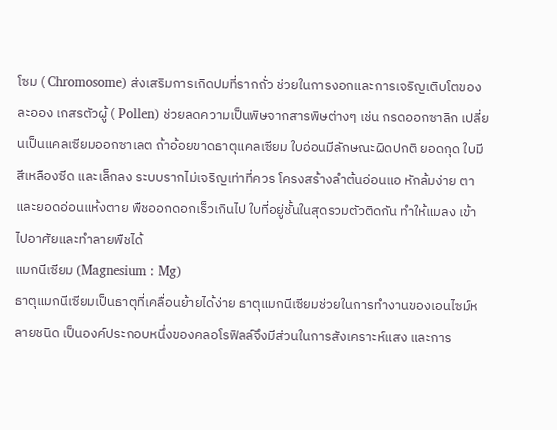โซม ( Chromosome) ส่งเสริมการเกิดปมที่รากถั่ว ช่วยในการงอกและการเจริญเติบโตของละออง เกสรตัวผู้ ( Pollen) ช่วยลดความเป็นพิษจากสารพิษต่างๆ เช่น กรดออกซาลิก เปลี่ยนเป็นแคลเซียมออกซาเลต ถ้าอ้อยขาดธาตุแคลเซียม ใบอ่อนมีลักษณะผิดปกติ ยอดกุด ใบมีสีเหลืองซีด และเล็กลง ระบบรากไม่เจริญเท่าที่ควร โครงสร้างลำต้นอ่อนแอ หักล้มง่าย ตาและยอดอ่อนแห้งตาย พืชออกดอกเร็วเกินไป ใบที่อยู่ชั้นในสุดรวมตัวติดกัน ทำให้แมลง เข้าไปอาศัยและทำลายพืชได้
แมกนีเซียม (Magnesium : Mg)
ธาตุแมกนีเซียมเป็นธาตุที่เคลื่อนย้ายได้ง่าย ธาตุแมกนีเซียมช่วยในการทำงานของเอนไซม์หลายชนิด เป็นองค์ประกอบหนึ่งของคลอโรฟิลล์จึงมีส่วนในการสังเคราะห์แสง และการ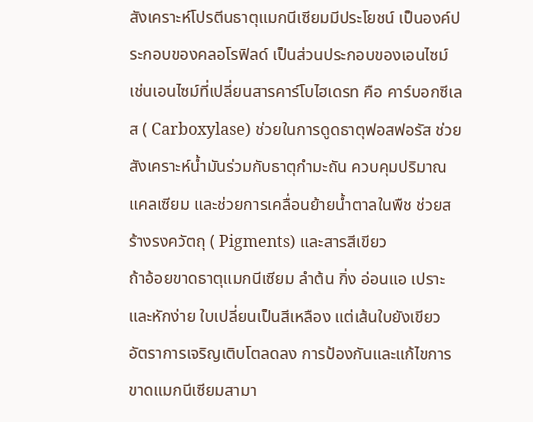สังเคราะห์โปรตีนธาตุแมกนีเซียมมีประโยชน์ เป็นองค์ประกอบของคลอโรฟิลด์ เป็นส่วนประกอบของเอนไซม์ เช่นเอนไซม์ที่เปลี่ยนสารคาร์โบไฮเดรท คือ คาร์บอกซีเลส ( Carboxylase) ช่วยในการดูดธาตุฟอสฟอรัส ช่วยสังเคราะห์น้ำมันร่วมกับธาตุกำมะถัน ควบคุมปริมาณแคลเซียม และช่วยการเคลื่อนย้ายน้ำตาลในพืช ช่วยสร้างรงควัตถุ ( Pigments) และสารสีเขียว
ถ้าอ้อยขาดธาตุแมกนีเซียม ลำต้น กิ่ง อ่อนแอ เปราะและหักง่าย ใบเปลี่ยนเป็นสีเหลือง แต่เส้นใบยังเขียว อัตราการเจริญเติบโตลดลง การป้องกันและแก้ไขการขาดแมกนีเซียมสามา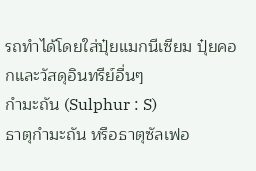รถทำได้โดยใส่ปุ๋ยแมกนีเซียม ปุ๋ยคอกและวัสดุอินทรีย์อื่นๆ
กำมะถัน (Sulphur : S)
ธาตุกำมะถัน หรือธาตุซัลเฟอ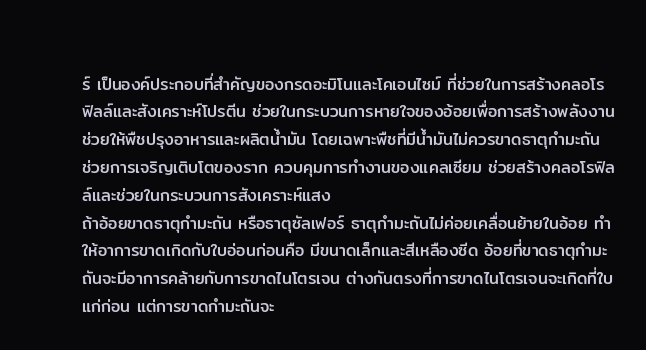ร์ เป็นองค์ประกอบที่สำคัญของกรดอะมิโนและโคเอนไซม์ ที่ช่วยในการสร้างคลอโรฟิลล์และสังเคราะห์โปรตีน ช่วยในกระบวนการหายใจของอ้อยเพื่อการสร้างพลังงาน ช่วยให้พืชปรุงอาหารและผลิตน้ำมัน โดยเฉพาะพืชที่มีน้ำมันไม่ควรขาดธาตุกำมะถัน ช่วยการเจริญเติบโตของราก ควบคุมการทำงานของแคลเซียม ช่วยสร้างคลอโรฟิลล์และช่วยในกระบวนการสังเคราะห์แสง
ถ้าอ้อยขาดธาตุกำมะถัน หรือธาตุซัลเฟอร์ ธาตุกำมะถันไม่ค่อยเคลื่อนย้ายในอ้อย ทำให้อาการขาดเกิดกับใบอ่อนก่อนคือ มีขนาดเล็กและสีเหลืองซีด อ้อยที่ขาดธาตุกำมะถันจะมีอาการคล้ายกับการขาดไนโตรเจน ต่างกันตรงที่การขาดไนโตรเจนจะเกิดที่ใบแก่ก่อน แต่การขาดกำมะถันจะ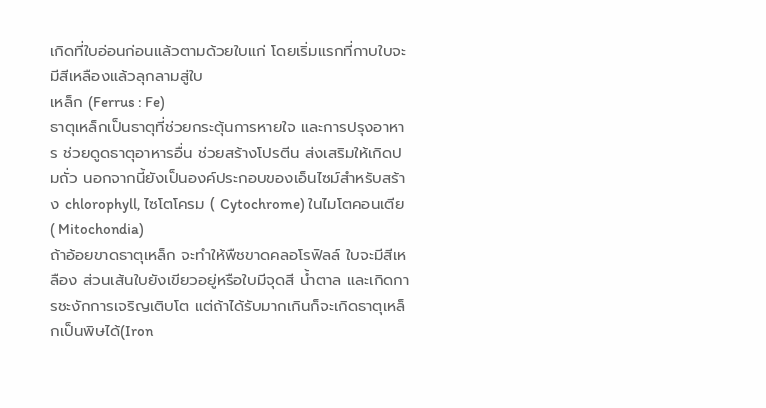เกิดที่ใบอ่อนก่อนแล้วตามด้วยใบแก่ โดยเริ่มแรกที่กาบใบจะมีสีเหลืองแล้วลุกลามสู่ใบ
เหล็ก (Ferrus : Fe)
ธาตุเหล็กเป็นธาตุที่ช่วยกระตุ้นการหายใจ และการปรุงอาหาร ช่วยดูดธาตุอาหารอื่น ช่วยสร้างโปรตีน ส่งเสริมให้เกิดปมถั่ว นอกจากนี้ยังเป็นองค์ประกอบของเอ็นไซม์สำหรับสร้าง chlorophyll, ไซโตโครม ( Cytochrome) ในไมโตคอนเตีย ( Mitochondia)
ถ้าอ้อยขาดธาตุเหล็ก จะทำให้พืชขาดคลอโรฟิลล์ ใบจะมีสีเหลือง ส่วนเส้นใบยังเขียวอยู่หรือใบมีจุดสี น้ำตาล และเกิดการชะงักการเจริญเติบโต แต่ถ้าได้รับมากเกินก็จะเกิดธาตุเหล็กเป็นพิษได้(Iron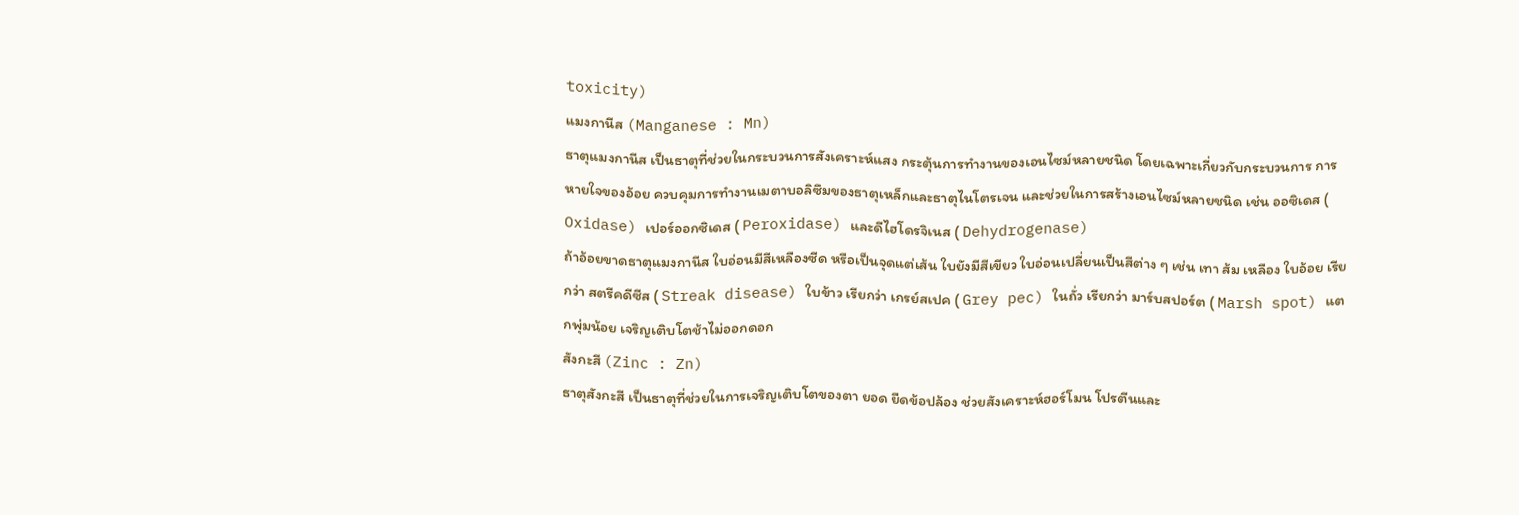toxicity)
แมงกานีส (Manganese : Mn)
ธาตุแมงกานีส เป็นธาตุที่ช่วยในกระบวนการสังเคราะห์แสง กระตุ้นการทำงานของเอนไซม์หลายชนิด โดยเฉพาะเกี่ยวกับกระบวนการ การหายใจของอ้อย ควบคุมการทำงานเมตาบอลิซึมของธาตุเหล็กและธาตุไนโตรเจน และช่วยในการสร้างเอนไซม์หลายชนิด เช่น ออซิเดส ( Oxidase) เปอร์ออกซิเดส ( Peroxidase) และดีไฮโดรจิเนส ( Dehydrogenase)
ถ้าอ้อยขาดธาตุแมงกานีส ใบอ่อนมีสีเหลืองซีด หรือเป็นจุดแต่เส้น ใบยังมีสีเขียว ใบอ่อนเปลี่ยนเป็นสีต่าง ๆ เช่น เทา ส้ม เหลือง ใบอ้อย เรียกว่า สตรีคดีซีส ( Streak disease) ใบข้าว เรียกว่า เกรย์สเปค ( Grey pec) ในถั่ว เรียกว่า มาร์บสปอร์ต ( Marsh spot) แตกพุ่มน้อย เจริญเติบโตช้าไม่ออกดอก
สังกะสี (Zinc : Zn)
ธาตุสังกะสี เป็นธาตุที่ช่วยในการเจริญเติบโตของตา ยอด ยืดข้อปล้อง ช่วยสังเคราะห์ฮอร์โมน โปรตีนและ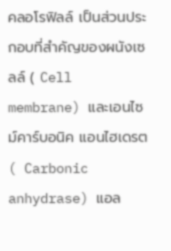คลอโรฟิลล์ เป็นส่วนประกอบที่สำคัญของผนังเซลล์ ( Cell membrane) และเอนไซม์คาร์บอนิค แอนไฮเดรต ( Carbonic anhydrase) แอล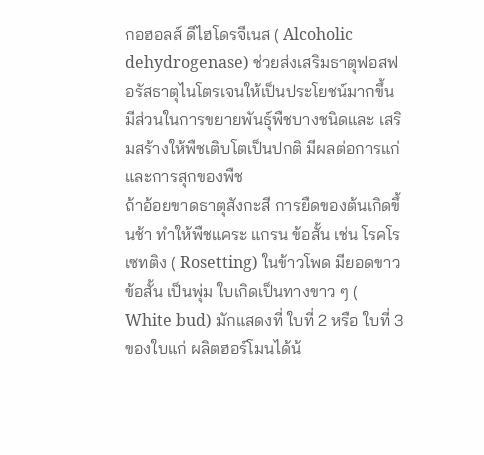กอฮอลส์ ดีไฮโดรจีเนส ( Alcoholic dehydrogenase) ช่วยส่งเสริมธาตุฟอสฟอรัสธาตุไนโตรเจนให้เป็นประโยชน์มากขึ้น มีส่วนในการขยายพันธุ์พืชบางชนิดและ เสริมสร้างให้พืชเติบโตเป็นปกติ มีผลต่อการแก่และการสุกของพืช
ถ้าอ้อยขาดธาตุสังกะสี การยืดของต้นเกิดขึ้นช้า ทำให้พืชแคระ แกรน ข้อสั้น เช่น โรคโรเซทติง ( Rosetting) ในข้าวโพด มียอดขาว ข้อสั้น เป็นพุ่ม ใบเกิดเป็นทางขาว ๆ ( White bud) มักแสดงที่ ใบที่ 2 หรือ ใบที่ 3 ของใบแก่ ผลิตฮอร์โมนได้น้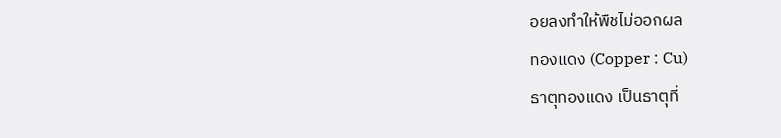อยลงทำให้พืชไม่ออกผล
ทองแดง (Copper : Cu)
ธาตุทองแดง เป็นธาตุที่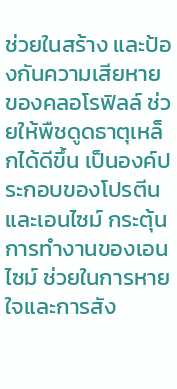ช่วยในสร้าง และป้องกันความเสียหายของคลอโรฟิลล์ ช่วยให้พืชดูดธาตุเหล็กได้ดีขึ้น เป็นองค์ประกอบของโปรตีน และเอนไซม์ กระตุ้นการทำงานของเอนไซม์ ช่วยในการหายใจและการสัง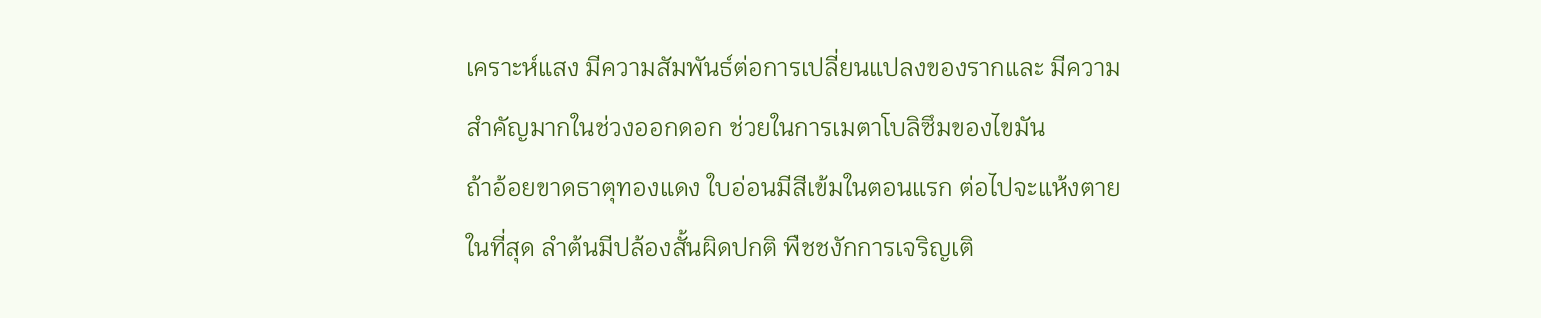เคราะห์แสง มีความสัมพันธ์ต่อการเปลี่ยนแปลงของรากและ มีความสำคัญมากในช่วงออกดอก ช่วยในการเมตาโบลิซึมของไขมัน
ถ้าอ้อยขาดธาตุทองแดง ใบอ่อนมีสีเข้มในตอนแรก ต่อไปจะแห้งตายในที่สุด ลำต้นมีปล้องสั้นผิดปกติ พืชชงักการเจริญเติ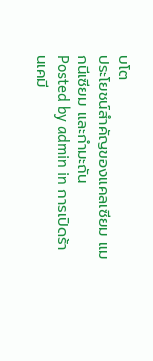บโต
ประโยชน์สำคัญของแคลเซียม แมกนีเซียม และกำมะถัน
Posted by admin in การเปิดร้านเคมี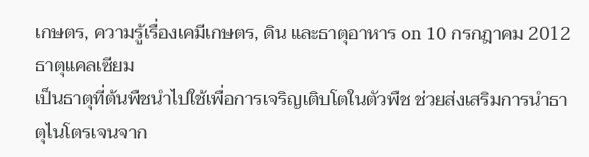เกษตร, ความรู้เรื่องเคมีเกษตร, ดิน และธาตุอาหาร on 10 กรกฎาคม 2012
ธาตุแคลเซียม
เป็นธาตุที่ต้นพืชนำไปใช้เพื่อการเจริญเติบโตในตัวพืช ช่วยส่งเสริมการนำธาตุไนโตรเจนจาก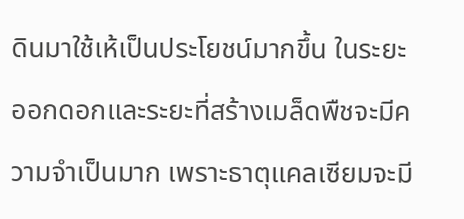ดินมาใช้เห้เป็นประโยชน์มากขึ้น ในระยะออกดอกและระยะที่สร้างเมล็ดพืชจะมีความจำเป็นมาก เพราะธาตุแคลเซียมจะมี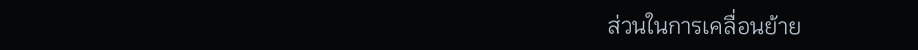ส่วนในการเคลื่อนย้าย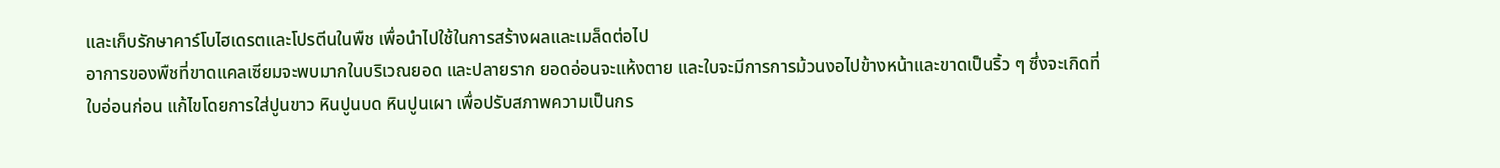และเก็บรักษาคาร์โบไฮเดรตและโปรตีนในพืช เพื่อนำไปใช้ในการสร้างผลและเมล็ดต่อไป
อาการของพืชที่ขาดแคลเซียมจะพบมากในบริเวณยอด และปลายราก ยอดอ่อนจะแห้งตาย และใบจะมีการการม้วนงอไปข้างหน้าและขาดเป็นริ้ว ๆ ซึ่งจะเกิดที่ใบอ่อนก่อน แก้ไขโดยการใส่ปูนขาว หินปูนบด หินปูนเผา เพื่อปรับสภาพความเป็นกร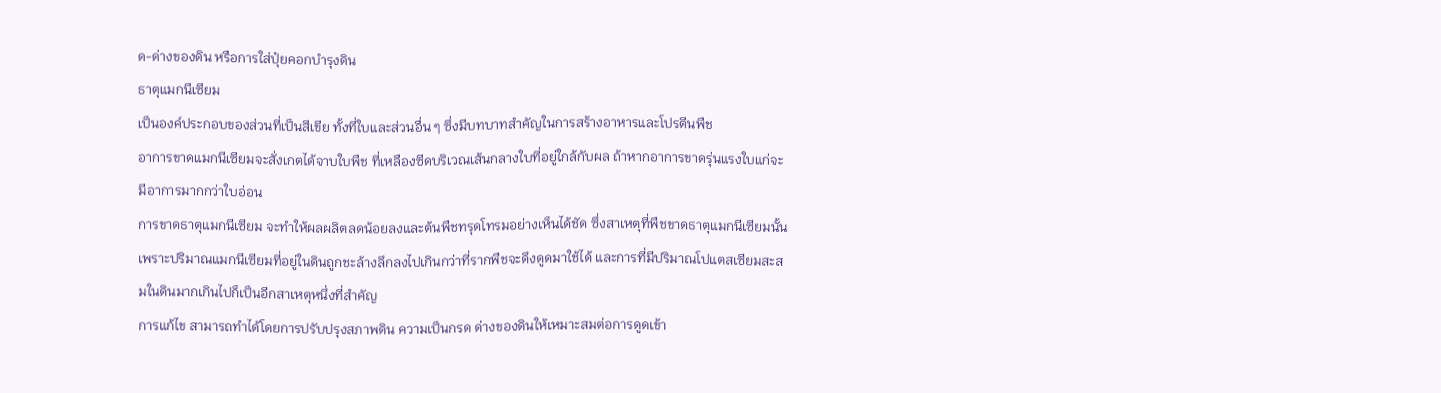ด-ด่างของดิน หรือการใส่ปุ๋ยคอกบำรุงดิน
ธาตุแมกนีเซียม
เป็นองค์ประกอบของส่วนที่เป็นสีเขีย ทั้งที่ใบและส่วนอื่น ๆ ซึ่งมีบทบาทสำคัญในการสร้างอาหารและโปรตีนพืช
อาการขาดแมกนีเซียมจะสั่งเกตได้จาบใบพืช ที่เหลืองซีดบริเวณเส้นกลางใบที่อยู่ใกล้กับผล ถ้าหากอาการขาดรุ่นแรงใบแก่จะมีอาการมากกว่าใบอ่อน
การขาดธาตุแมกนีเซียม จะทำให้ผลผลิตลดน้อยลงและต้นพืชทรุดโทรมอย่างเห็นได้ชัด ซึ่งสาเหตุที่พืชขาดธาตุแมกนีเซียมนั้น เพราะปริมาณแมกนีเซียมที่อยู่ในดินถูกชะล้างลึกลงไปเกินกว่าที่รากพืชจะดึงดูดมาใช้ได้ และการที่มีปริมาณโปแตสเซียมสะสมในดินมากเกินไปก็เป็นอีกสาเหตุหนึ่งที่สำคัญ
การแก้ไข สามารถทำได้โดยการปรับปรุงสภาพดิน ความเป็นกรด ด่างของดินให้เหมาะสมต่อการดูดเข้า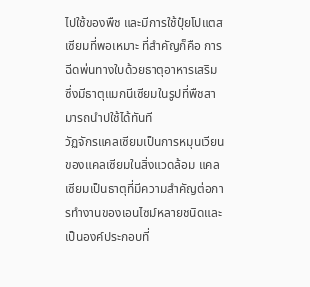ไปใช้ของพืช และมีการใช้ปุ๋ยโปแตสเซียมที่พอเหมาะ ที่สำคัญก็คือ การฉีดพ่นทางใบด้วยธาตุอาหารเสริม ซึ่งมีธาตุแมกนีเซียมในรูปที่พืชสามารถนำปใช้ได้ทันที
วัฏจักรแคลเซียมเป็นการหมุนเวียนของแคลเซียมในสิ่งแวดล้อม แคลเซียมเป็นธาตุที่มีความสำคัญต่อการทำงานของเอนไซม์หลายชนิดและเป็นองค์ประกอบที่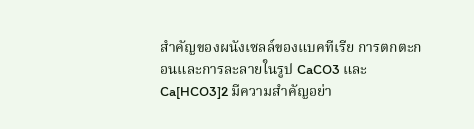สำคัญของผนังเซลล์ของแบคทีเรีย การตกตะกอนและการละลายในรูป CaCO3 และ Ca[HCO3]2 มีความสำคัญอย่า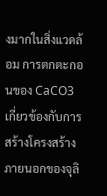งมากในสิ่งแวดล้อม การตกตะกอนของ CaCO3 เกี่ยวข้องกับการสร้างโครงสร้างภายนอกของจุลิ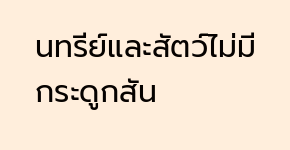นทรีย์และสัตว์ไม่มีกระดูกสัน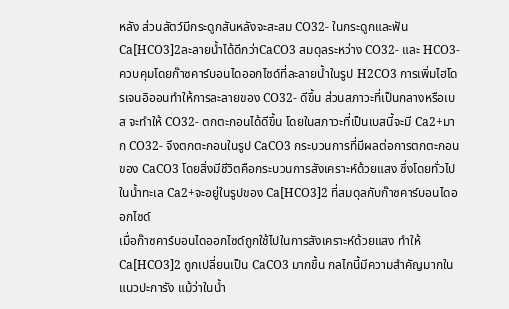หลัง ส่วนสัตว์มีกระดูกสันหลังจะสะสม CO32- ในกระดูกและฟัน
Ca[HCO3]2ละลายน้ำได้ดีกว่าCaCO3 สมดุลระหว่าง CO32- และ HCO3- ควบคุมโดยก๊าซคาร์บอนไดออกไซด์ที่ละลายน้ำในรูป H2CO3 การเพิ่มไฮโดรเจนอิออนทำให้การละลายของ CO32- ดีขึ้น ส่วนสภาวะที่เป็นกลางหรือเบส จะทำให้ CO32- ตกตะกอนได้ดีขึ้น โดยในสภาวะที่เป็นเบสนี้จะมี Ca2+มาก CO32- จึงตกตะกอนในรูป CaCO3 กระบวนการที่มีผลต่อการตกตะกอนของ CaCO3 โดยสิ่งมีชีวิตคือกระบวนการสังเคราะห์ด้วยแสง ซึ่งโดยทั่วไปในน้ำทะเล Ca2+จะอยู่ในรูปของ Ca[HCO3]2 ที่สมดุลกับก๊าซคาร์บอนไดออกไซด์
เมื่อก๊าซคาร์บอนไดออกไซด์ถูกใช้ไปในการสังเคราะห์ด้วยแสง ทำให้ Ca[HCO3]2 ถูกเปลี่ยนเป็น CaCO3 มากขึ้น กลไกนี้มีความสำคัญมากในแนวปะการัง แม้ว่าในน้ำ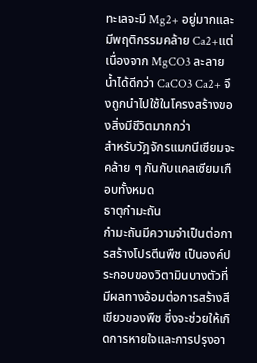ทะเลจะมี Mg2+ อยู่มากและมีพฤติกรรมคล้าย Ca2+แต่เนื่องจาก MgCO3 ละลายน้ำได้ดีกว่า CaCO3 Ca2+ จึงถูกนำไปใช้ในโครงสร้างของสิ่งมีชีวิตมากกว่า
สำหรับวัฎจักรแมกนีเซียมจะคล้าย ๆ กันกับแคลเซียมเกือบทั้งหมด
ธาตุกำมะถัน
กำมะถันมีความจำเป็นต่อการสร้างโปรตีนพืช เป็นองค์ประกอบของวิตามินบางตัวที่มีผลทางอ้อมต่อการสร้างสีเขียวของพืช ซึ่งจะช่วยให้เกิดการหายใจและการปรุงอา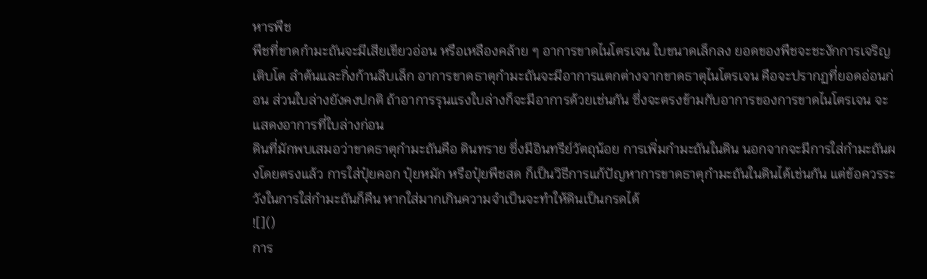หารพืช
พืชที่ขาดกำมะถันจะมีเสียเขียวอ่อน หรือเหลืองคล้าย ๆ อาการขาดไนโตรเจน ใบขนาดเล็กลง ยอดของพืชจะชะงักการเจริญเติบโต ลำต้นและกิ่งก้านลีบเล็ก อาการขาดธาตุกำมะถันจะมีอาการแตกต่างจากขาดธาตุไนโตรเจน คือจะปรากฏที่ยอดอ่อนก่อน ส่วนใบล่างยังคงปกติ ถ้าอาการรุนแรงใบล่างก็จะมีอาการด้วยเช่นกัน ซึ่งจะตรงข้ามกับอาการของการขาดไนโตรเจน จะแสดงอาการที่ใบล่างก่อน
ดินที่มักพบเสมอว่าขาดธาตุกำมะถันคือ ดินทราย ซึ่งมีอินทรีย์วัตถุน้อย การเพิ่มกำมะถันในดิน นอกจากจะมีการใส่กำมะถันผงโดยตรงแล้ว การใส่ปุ๋ยคอก ปุ๋ยหมัก หรือปุ๋ยพืชสด ก็เป็นวิธีการแก้ปัญหาการขาดธาตุกำมะถันในดินได้เช่นกัน แต่ข้อควรระวังในการใส่กำมะถันก็คืน หากใส่มากเกินความจำเป็นจะทำให้ดินเป็นกรดได้
![]()
การ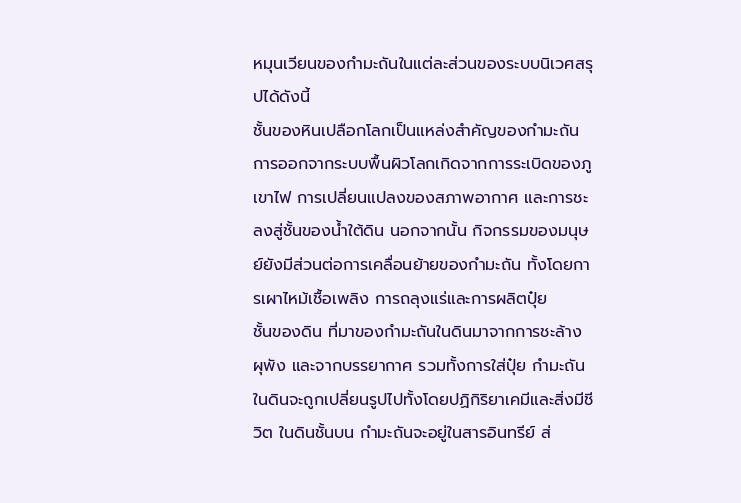หมุนเวียนของกำมะถันในแต่ละส่วนของระบบนิเวศสรุปได้ดังนี้
ชั้นของหินเปลือกโลกเป็นแหล่งสำคัญของกำมะถัน การออกจากระบบพื้นผิวโลกเกิดจากการระเบิดของภูเขาไฟ การเปลี่ยนแปลงของสภาพอากาศ และการชะลงสู่ชั้นของน้ำใต้ดิน นอกจากนั้น กิจกรรมของมนุษย์ยังมีส่วนต่อการเคลื่อนย้ายของกำมะถัน ทั้งโดยการเผาไหม้เชื้อเพลิง การถลุงแร่และการผลิตปุ๋ย
ชั้นของดิน ที่มาของกำมะถันในดินมาจากการชะล้าง ผุพัง และจากบรรยากาศ รวมทั้งการใส่ปุ๋ย กำมะถันในดินจะถูกเปลี่ยนรูปไปทั้งโดยปฏิกิริยาเคมีและสิ่งมีชีวิต ในดินชั้นบน กำมะถันจะอยู่ในสารอินทรีย์ ส่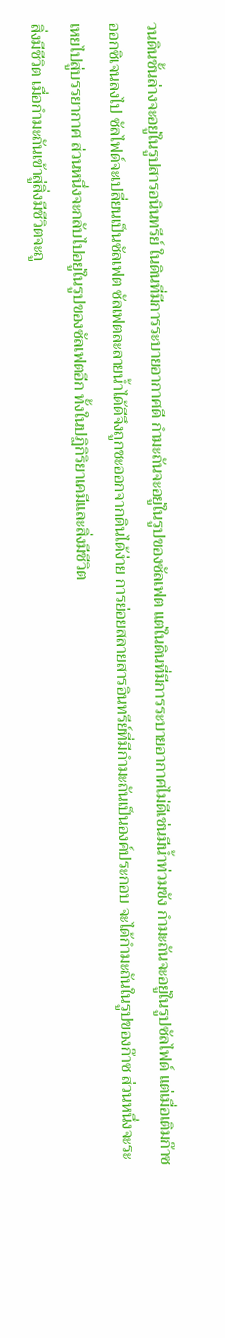วนดินชั้นล่างจะอยู่ในรูปสารอนินทรีย์ ในดินที่มีการระบายอากาศดี กำมะถันจะอยู่ในรูปของซัลเฟต แต่ในดินที่มีการระบายอากาศไม่ดีเช่นมีน้ำท่วมขัง กำมะถันจะอยู่ในรูปซัลไฟด์ แต่เมื่อเติมก๊าซออกซิเจนลงไป ซัลไฟด์จะเปลี่ยนเป็นซัลเฟต ซัลเฟตละลายน้ำได้ดีจึงถูกชะออกจากดินได้ง่าย การย่อยสลายสารอินทรีย์ที่มีกำมะถันเป็นองค์ประกอบ จะได้กำมะถันในรูปของก๊าซ ส่วนหนึ่งจะระเหยไปสู่บรรยากาศ ส่วนหนึ่งจะกลับไปอยู่ในรูปของซัลเฟตอีก ทั้งในปฏิกิริยาเคมีและสิ่งมีชีวิต
สิ่งมีชีวิต เมื่อกำมะถันเข้าสู่สิ่งมีชีวิตจะถู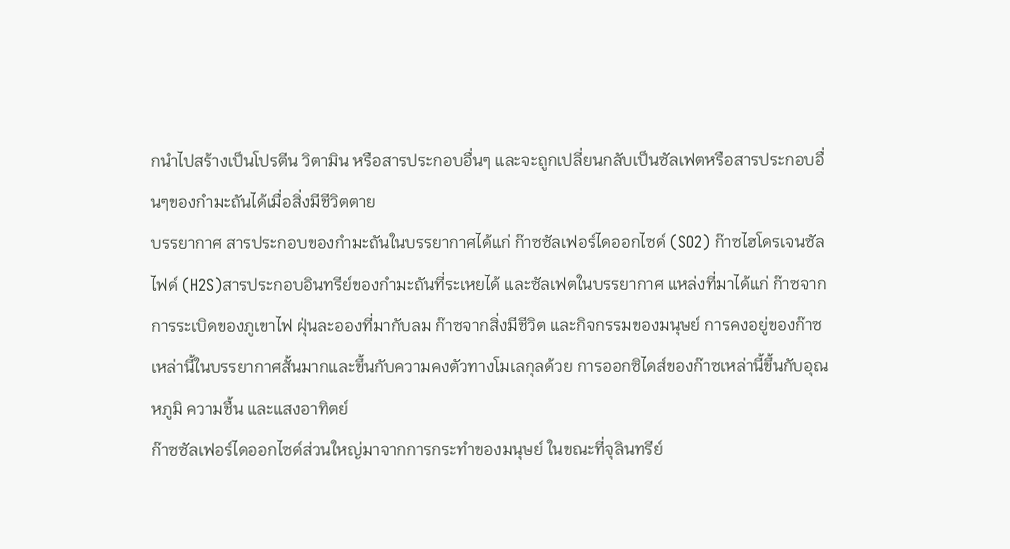กนำไปสร้างเป็นโปรตีน วิตามิน หรือสารประกอบอื่นๆ และจะถูกเปลี่ยนกลับเป็นซัลเฟตหรือสารประกอบอื่นๆของกำมะถันได้เมื่อสิ่งมีชีวิตตาย
บรรยากาศ สารประกอบของกำมะถันในบรรยากาศได้แก่ ก๊าซซัลเฟอร์ไดออกไซด์ (SO2) ก๊าซไฮโดรเจนซัลไฟด์ (H2S)สารประกอบอินทรีย์ของกำมะถันที่ระเหยได้ และซัลเฟตในบรรยากาศ แหล่งที่มาได้แก่ ก๊าซจากการระเบิดของภูเขาไฟ ฝุ่นละอองที่มากับลม ก๊าซจากสิ่งมีชีวิต และกิจกรรมของมนุษย์ การคงอยู่ของก๊าซเหล่านี้ในบรรยากาศสั้นมากและขึ้นกับความคงตัวทางโมเลกุลด้วย การออกซิไดส์ของก๊าซเหล่านี้ขึ้นกับอุณหภูมิ ความชื้น และแสงอาทิตย์
ก๊าซซัลเฟอร์ไดออกไซด์ส่วนใหญ่มาจากการกระทำของมนุษย์ ในขณะที่จุลินทรีย์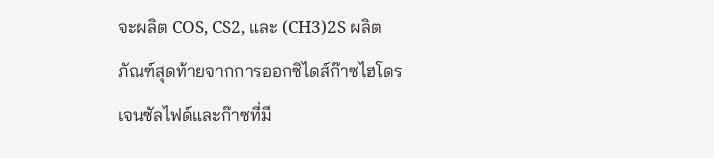จะผลิต COS, CS2, และ (CH3)2S ผลิตภัณฑ์สุดท้ายจากการออกซิไดส์ก๊าซไฮโดรเจนซัลไฟด์และก๊าซที่มี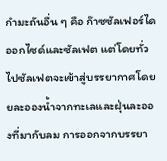กำมะถันอื่น ๆ คือ ก๊าซซัลเฟอร์ไดออกไซด์และซัลเฟต แต่โดยทั่วไปซัลเฟตจะเข้าสู่บรรยากาศโดยยละอองน้ำจากทะเลและฝุ่นละอองที่มากับลม การออกจากบรรยา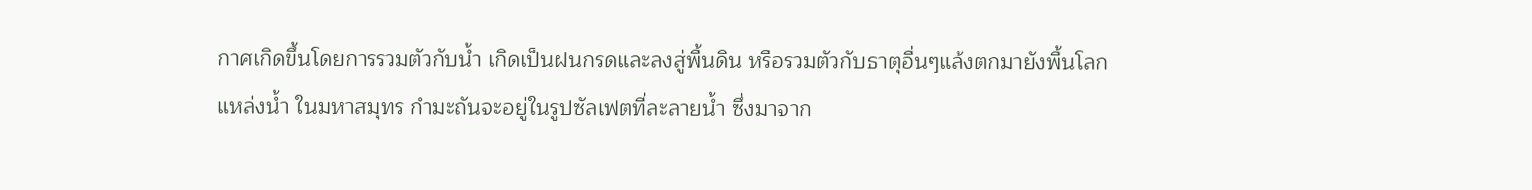กาศเกิดขึ้นโดยการรวมตัวกับน้ำ เกิดเป็นฝนกรดและลงสู่พื้นดิน หรือรวมตัวกับธาตุอื่นๆแล้งตกมายังพื้นโลก
แหล่งน้ำ ในมหาสมุทร กำมะถันจะอยู่ในรูปซัลเฟตที่ละลายน้ำ ซึ่งมาจาก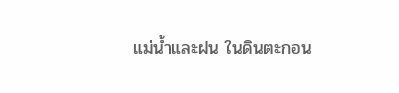แม่น้ำและฝน ในดินตะกอน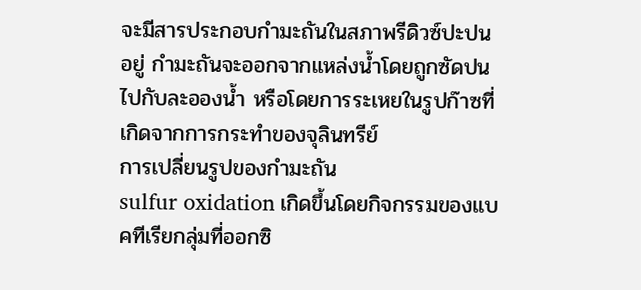จะมีสารประกอบกำมะถันในสภาพรีดิวซ์ปะปนอยู่ กำมะถันจะออกจากแหล่งน้ำโดยถูกซัดปนไปกับละอองน้ำ หรือโดยการระเหยในรูปก๊าซที่เกิดจากการกระทำของจุลินทรีย์
การเปลี่ยนรูปของกำมะถัน
sulfur oxidation เกิดขึ้นโดยกิจกรรมของแบคทีเรียกลุ่มที่ออกซิ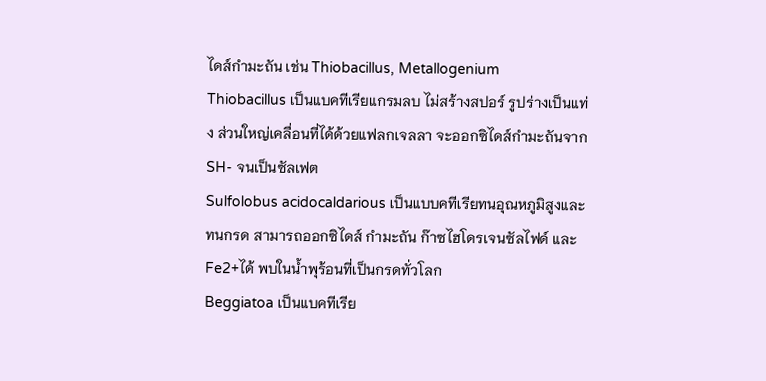ไดส์กำมะถัน เช่น Thiobacillus, Metallogenium
Thiobacillus เป็นแบคทีเรียแกรมลบ ไม่สร้างสปอร์ รูปร่างเป็นแท่ง ส่วนใหญ่เคลื่อนที่ได้ด้วยแฟลกเจลลา จะออกซิไดส์กำมะถันจาก SH- จนเป็นซัลเฟต
Sulfolobus acidocaldarious เป็นแบบคทีเรียทนอุณหภูมิสูงและทนกรด สามารถออกซิไดส์ กำมะถัน ก๊าซไฮโดรเจนซัลไฟด์ และ Fe2+ได้ พบในน้ำพุร้อนที่เป็นกรดทั่วโลก
Beggiatoa เป็นแบคทีเรีย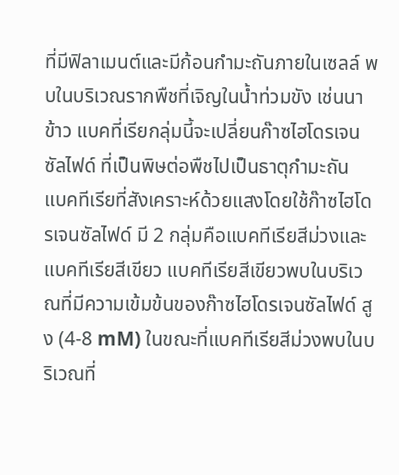ที่มีฟิลาเมนต์และมีก้อนกำมะถันภายในเซลล์ พบในบริเวณรากพืชที่เจิญในน้ำท่วมขัง เช่นนาข้าว แบคที่เรียกลุ่มนี้จะเปลี่ยนก๊าซไฮโดรเจนซัลไฟด์ ที่เป็นพิษต่อพืชไปเป็นธาตุกำมะถัน
แบคทีเรียที่สังเคราะห์ด้วยแสงโดยใช้ก๊าซไฮโดรเจนซัลไฟด์ มี 2 กลุ่มคือแบคทีเรียสีม่วงและแบคทีเรียสีเขียว แบคทีเรียสีเขียวพบในบริเวณที่มีความเข้มข้นของก๊าซไฮโดรเจนซัลไฟด์ สูง (4-8 mM) ในขณะที่แบคทีเรียสีม่วงพบในบริเวณที่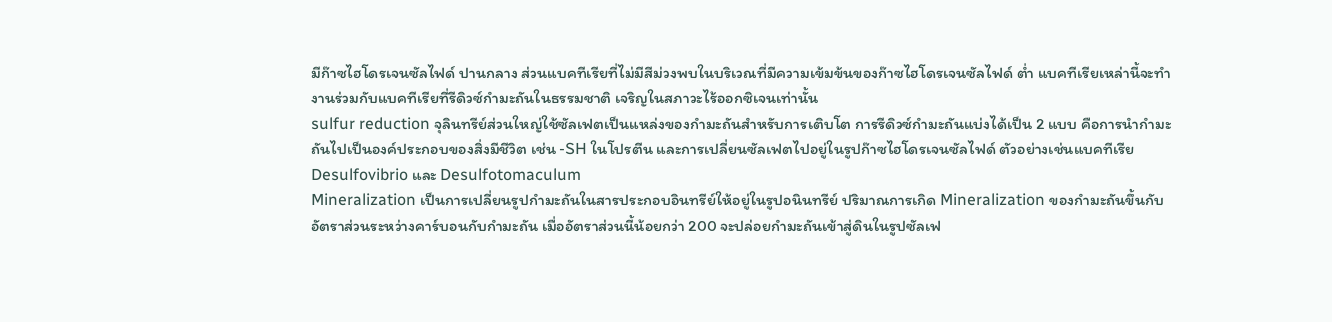มีก๊าซไฮโดรเจนซัลไฟด์ ปานกลาง ส่วนแบคทีเรียที่ไม่มีสีม่วงพบในบริเวณที่มีความเข้มข้นของก๊าซไฮโดรเจนซัลไฟด์ ต่ำ แบคทีเรียเหล่านี้จะทำงานร่วมกับแบคทีเรียที่รีดิวซ์กำมะถันในธรรมชาติ เจริญในสภาวะไร้ออกซิเจนเท่านั้น
sulfur reduction จุลินทรีย์ส่วนใหญ่ใช้ซัลเฟตเป็นแหล่งของกำมะถันสำหรับการเติบโต การรีดิวซ์กำมะถันแบ่งได้เป็น 2 แบบ คือการนำกำมะถันไปเป็นองค์ประกอบของสิ่งมีชีวิต เช่น -SH ในโปรตีน และการเปลี่ยนซัลเฟตไปอยู่ในรูปก๊าซไฮโดรเจนซัลไฟด์ ตัวอย่างเช่นแบคทีเรีย Desulfovibrio และ Desulfotomaculum
Mineralization เป็นการเปลี่ยนรูปกำมะถันในสารประกอบอินทรีย์ให้อยู่ในรูปอนินทรีย์ ปริมาณการเกิด Mineralization ของกำมะถันขึ้นกับอัตราส่วนระหว่างคาร์บอนกับกำมะถัน เมื่ออัตราส่วนนี้น้อยกว่า 200 จะปล่อยกำมะถันเข้าสู่ดินในรูปซัลเฟ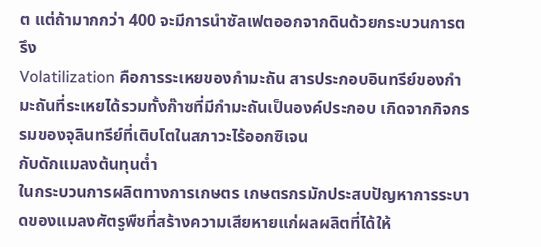ต แต่ถ้ามากกว่า 400 จะมีการนำซัลเฟตออกจากดินด้วยกระบวนการตรึง
Volatilization คือการระเหยของกำมะถัน สารประกอบอินทรีย์ของกำมะถันที่ระเหยได้รวมทั้งก๊าซที่มีกำมะถันเป็นองค์ประกอบ เกิดจากกิจกรรมของจุลินทรีย์ที่เติบโตในสภาวะไร้ออกซิเจน
กับดักแมลงต้นทุนต่ำ
ในกระบวนการผลิตทางการเกษตร เกษตรกรมักประสบปัญหาการระบาดของแมลงศัตรูพืชที่สร้างความเสียหายแก่ผลผลิตที่ได้ให้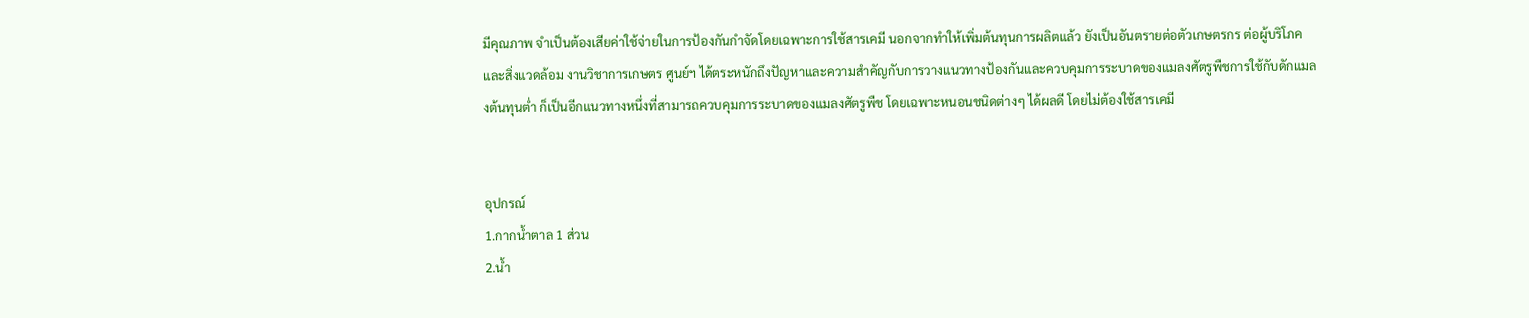มีคุณภาพ จำเป็นต้องเสียค่าใช้จ่ายในการป้องกันกำจัดโดยเฉพาะการใช้สารเคมี นอกจากทำให้เพิ่มต้นทุนการผลิตแล้ว ยังเป็นอันตรายต่อตัวเกษตรกร ต่อผู้บริโภค และสิ่งแวดล้อม งานวิชาการเกษตร ศูนย์ฯ ได้ตระหนักถึงปัญหาและความสำคัญกับการวางแนวทางป้องกันและควบคุมการระบาดของแมลงศัตรูพืชการใช้กับดักแมลงต้นทุนต่ำ ก็เป็นอีกแนวทางหนึ่งที่สามารถควบคุมการระบาดของแมลงศัตรูพืช โดยเฉพาะหนอนชนิดต่างๆ ได้ผลดี โดยไม่ต้องใช้สารเคมี


อุปกรณ์
1.กากน้ำตาล 1 ส่วน
2.น้ำ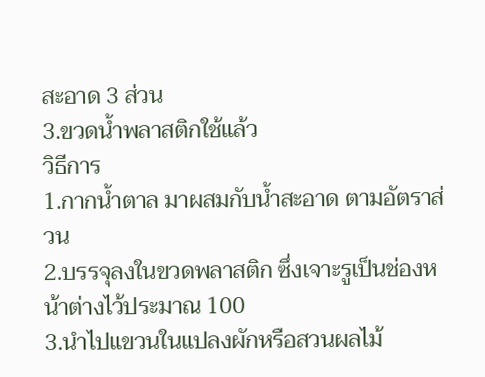สะอาด 3 ส่วน
3.ขวดน้ำพลาสติกใช้แล้ว
วิธีการ
1.กากน้ำตาล มาผสมกับน้ำสะอาด ตามอัตราส่วน
2.บรรจุลงในขวดพลาสติก ซึ่งเจาะรูเป็นช่องหน้าต่างไว้ประมาณ 100
3.นำไปแขวนในแปลงผักหรือสวนผลไม้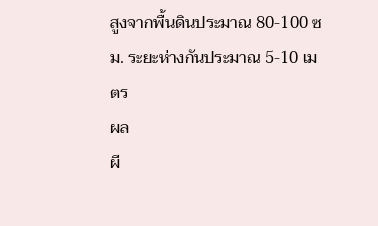สูงจากพื้นดินประมาณ 80-100 ซม. ระยะห่างกันประมาณ 5-10 เมตร
ผล
ผี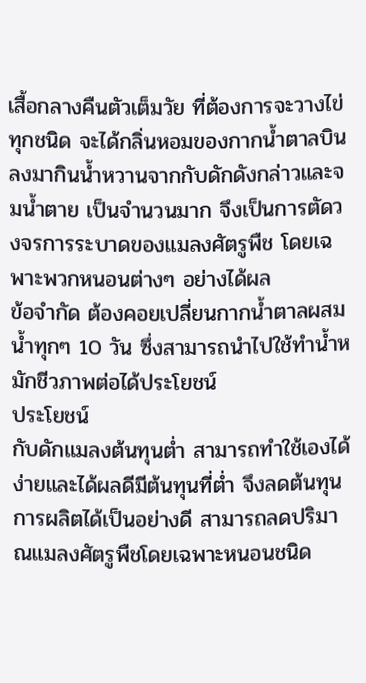เสื้อกลางคืนตัวเต็มวัย ที่ต้องการจะวางไข่ทุกชนิด จะได้กลิ่นหอมของกากน้ำตาลบินลงมากินน้ำหวานจากกับดักดังกล่าวและจมน้ำตาย เป็นจำนวนมาก จึงเป็นการตัดวงจรการระบาดของแมลงศัตรูพืช โดยเฉพาะพวกหนอนต่างๆ อย่างได้ผล
ข้อจำกัด ต้องคอยเปลี่ยนกากน้ำตาลผสมน้ำทุกๆ 10 วัน ซึ่งสามารถนำไปใช้ทำน้ำหมักชีวภาพต่อได้ประโยชน์
ประโยชน์
กับดักแมลงต้นทุนต่ำ สามารถทำใช้เองได้ง่ายและได้ผลดีมีต้นทุนที่ต่ำ จึงลดต้นทุนการผลิตได้เป็นอย่างดี สามารถลดปริมาณแมลงศัตรูพืชโดยเฉพาะหนอนชนิด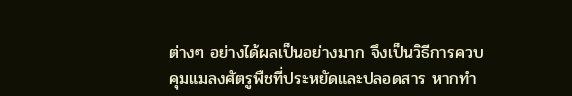ต่างๆ อย่างได้ผลเป็นอย่างมาก จึงเป็นวิธีการควบคุมแมลงศัตรูพืชที่ประหยัดและปลอดสาร หากทำ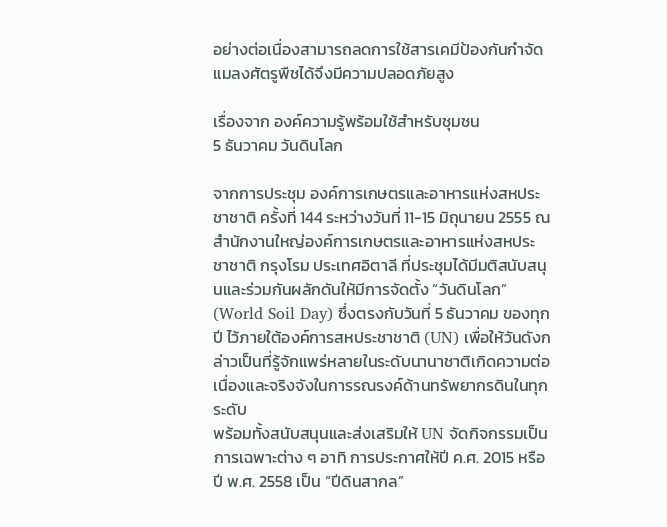อย่างต่อเนื่องสามารถลดการใช้สารเคมีป้องกันกำจัดแมลงศัตรูพืชได้จึงมีความปลอดภัยสูง

เรื่องจาก องค์ความรู้พร้อมใช้สำหรับชุมชน
5 ธันวาคม วันดินโลก

จากการประชุม องค์การเกษตรและอาหารแห่งสหประชาชาติ ครั้งที่ 144 ระหว่างวันที่ 11-15 มิถุนายน 2555 ณ สำนักงานใหญ่องค์การเกษตรและอาหารแห่งสหประชาชาติ กรุงโรม ประเทศอิตาลี ที่ประชุมได้มีมติสนับสนุนและร่วมกันผลักดันให้มีการจัดตั้ง “วันดินโลก” (World Soil Day) ซึ่งตรงกับวันที่ 5 ธันวาคม ของทุกปี ไว้ภายใต้องค์การสหประชาชาติ (UN) เพื่อให้วันดังกล่าวเป็นที่รู้จักแพร่หลายในระดับนานาชาติเกิดความต่อเนื่องและจริงจังในการรณรงค์ด้านทรัพยากรดินในทุกระดับ
พร้อมทั้งสนับสนุนและส่งเสริมให้ UN จัดกิจกรรมเป็นการเฉพาะต่าง ๆ อาทิ การประกาศให้ปี ค.ศ. 2015 หรือปี พ.ศ. 2558 เป็น “ปีดินสากล”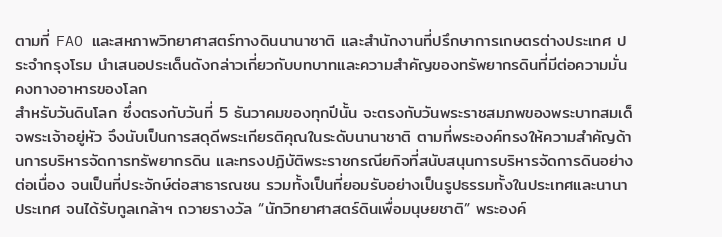ตามที่ FAO และสหภาพวิทยาศาสตร์ทางดินนานาชาติ และสำนักงานที่ปรึกษาการเกษตรต่างประเทศ ประจำกรุงโรม นำเสนอประเด็นดังกล่าวเกี่ยวกับบทบาทและความสำคัญของทรัพยากรดินที่มีต่อความมั่นคงทางอาหารของโลก
สำหรับวันดินโลก ซึ่งตรงกับวันที่ 5 ธันวาคมของทุกปีนั้น จะตรงกับวันพระราชสมภพของพระบาทสมเด็จพระเจ้าอยู่หัว จึงนับเป็นการสดุดีพระเกียรติคุณในระดับนานาชาติ ตามที่พระองค์ทรงให้ความสำคัญด้านการบริหารจัดการทรัพยากรดิน และทรงปฏิบัติพระราชกรณียกิจที่สนับสนุนการบริหารจัดการดินอย่างต่อเนื่อง จนเป็นที่ประจักษ์ต่อสาธารณชน รวมทั้งเป็นที่ยอมรับอย่างเป็นรูปธรรมทั้งในประเทศและนานาประเทศ จนได้รับทูลเกล้าฯ ถวายรางวัล “นักวิทยาศาสตร์ดินเพื่อมนุษยชาติ” พระองค์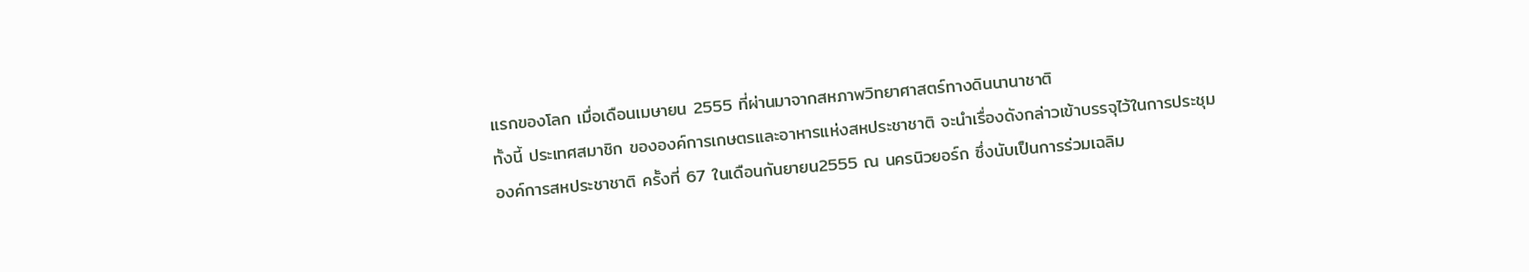แรกของโลก เมื่อเดือนเมษายน 2555 ที่ผ่านมาจากสหภาพวิทยาศาสตร์ทางดินนานาชาติ
ทั้งนี้ ประเทศสมาชิก ขององค์การเกษตรและอาหารแห่งสหประชาชาติ จะนำเรื่องดังกล่าวเข้าบรรจุไว้ในการประชุม องค์การสหประชาชาติ ครั้งที่ 67 ในเดือนกันยายน2555 ณ นครนิวยอร์ก ซึ่งนับเป็นการร่วมเฉลิม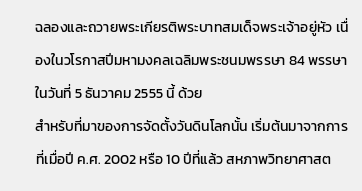ฉลองและถวายพระเกียรติพระบาทสมเด็จพระเจ้าอยู่หัว เนื่องในวโรกาสปีมหามงคลเฉลิมพระชนมพรรษา 84 พรรษา ในวันที่ 5 ธันวาคม 2555 นี้ ด้วย
สำหรับที่มาของการจัดตั้งวันดินโลกนั้น เริ่มต้นมาจากการที่เมื่อปี ค.ศ. 2002 หรือ 10 ปีที่แล้ว สหภาพวิทยาศาสต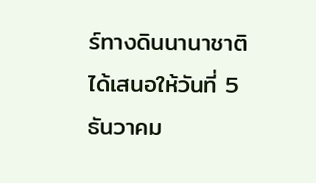ร์ทางดินนานาชาติ ได้เสนอให้วันที่ 5 ธันวาคม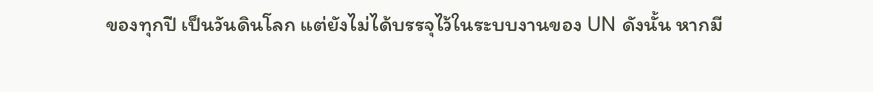ของทุกปี เป็นวันดินโลก แต่ยังไม่ได้บรรจุไว้ในระบบงานของ UN ดังนั้น หากมี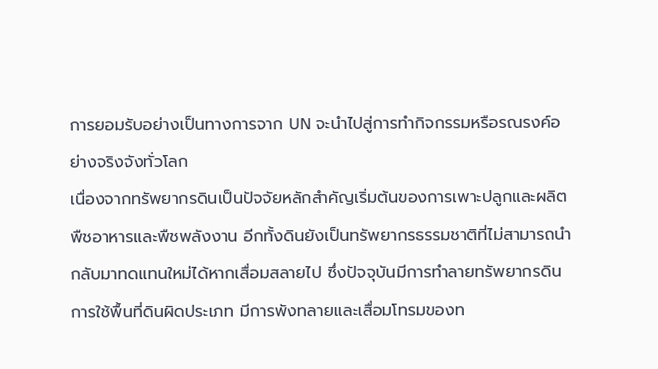การยอมรับอย่างเป็นทางการจาก UN จะนำไปสู่การทำกิจกรรมหรือรณรงค์อย่างจริงจังทั่วโลก
เนื่องจากทรัพยากรดินเป็นปัจจัยหลักสำคัญเริ่มต้นของการเพาะปลูกและผลิตพืชอาหารและพืชพลังงาน อีกทั้งดินยังเป็นทรัพยากรธรรมชาติที่ไม่สามารถนำกลับมาทดแทนใหม่ได้หากเสื่อมสลายไป ซึ่งปัจจุบันมีการทำลายทรัพยากรดิน การใช้พื้นที่ดินผิดประเภท มีการพังทลายและเสื่อมโทรมของท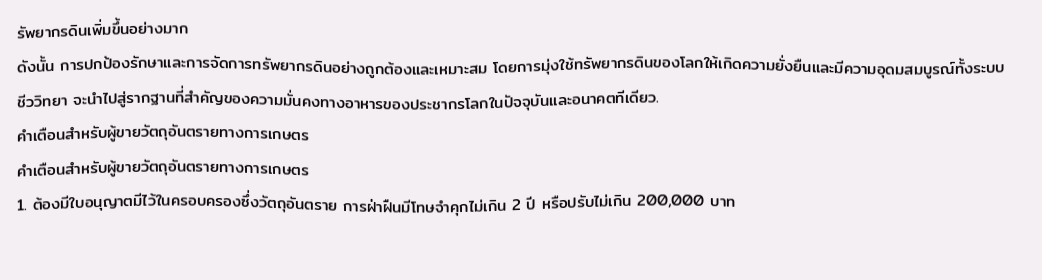รัพยากรดินเพิ่มขึ้นอย่างมาก
ดังนั้น การปกป้องรักษาและการจัดการทรัพยากรดินอย่างถูกต้องและเหมาะสม โดยการมุ่งใช้ทรัพยากรดินของโลกให้เกิดความยั่งยืนและมีความอุดมสมบูรณ์ทั้งระบบชีววิทยา จะนำไปสู่รากฐานที่สำคัญของความมั่นคงทางอาหารของประชากรโลกในปัจจุบันและอนาคตทีเดียว.
คำเตือนสำหรับผู้ขายวัตถุอันตรายทางการเกษตร
คำเตือนสำหรับผู้ขายวัตถุอันตรายทางการเกษตร
1. ต้องมีใบอนุญาตมีไว้ในครอบครองซึ่งวัตถุอันตราย การฝ่าฝืนมีโทษจำคุกไม่เกิน 2 ปี หรือปรับไม่เกิน 200,000 บาท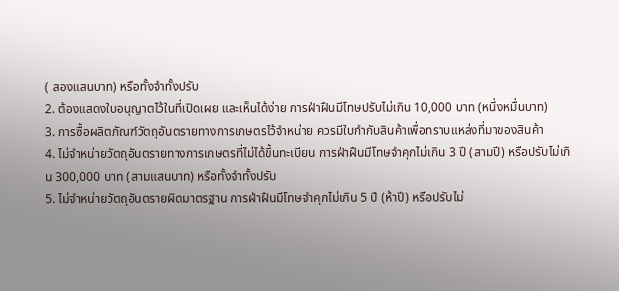( สองแสนบาท) หรือทั้งจำทั้งปรับ
2. ต้องแสดงใบอนุญาตไว้ในที่เปิดเผย และเห็นได้ง่าย การฝ่าฝืนมีโทษปรับไม่เกิน 10,000 บาท (หนึ่งหมื่นบาท)
3. การซื้อผลิตภัณฑ์วัตถุอันตรายทางการเกษตรไว้จำหน่าย ควรมีใบกำกับสินค้าเพื่อทราบแหล่งที่มาของสินค้า
4. ไม่จำหน่ายวัตถุอันตรายทางการเกษตรที่ไม่ได้ขึ้นทะเบียน การฝ่าฝืนมีโทษจำคุกไม่เกิน 3 ปี (สามปี) หรือปรับไม่เกิน 300,000 บาท (สามแสนบาท) หรือทั้งจำทั้งปรับ
5. ไม่จำหน่ายวัตถุอันตรายผิดมาตรฐาน การฝ่าฝืนมีโทษจำคุกไม่เกิน 5 ปี (ห้าปี) หรือปรับไม่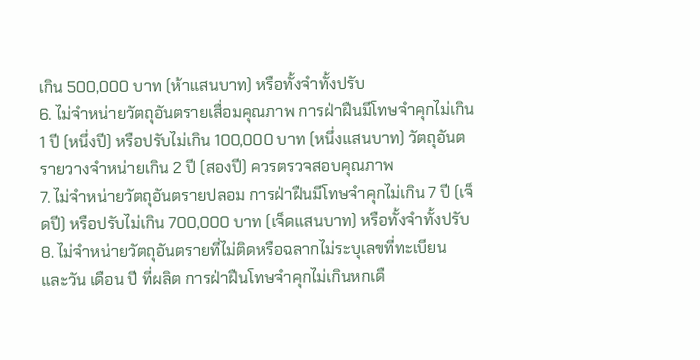เกิน 500,000 บาท (ห้าแสนบาท) หรือทั้งจำทั้งปรับ
6. ไม่จำหน่ายวัตถุอันตรายเสื่อมคุณภาพ การฝ่าฝืนมีโทษจำคุกไม่เกิน 1 ปี (หนึ่งปี) หรือปรับไม่เกิน 100,000 บาท (หนึ่งแสนบาท) วัตถุอันตรายวางจำหน่ายเกิน 2 ปี (สองปี) ควรตรวจสอบคุณภาพ
7. ไม่จำหน่ายวัตถุอันตรายปลอม การฝ่าฝืนมีโทษจำคุกไม่เกิน 7 ปี (เจ็ดปี) หรือปรับไม่เกิน 700,000 บาท (เจ็ดแสนบาท) หรือทั้งจำทั้งปรับ
8. ไม่จำหน่ายวัตถุอันตรายที่ไม่ติดหรือฉลากไม่ระบุเลขที่ทะเบียน และวัน เดือน ปี ที่ผลิต การฝ่าฝืนโทษจำคุกไม่เกินหกเดื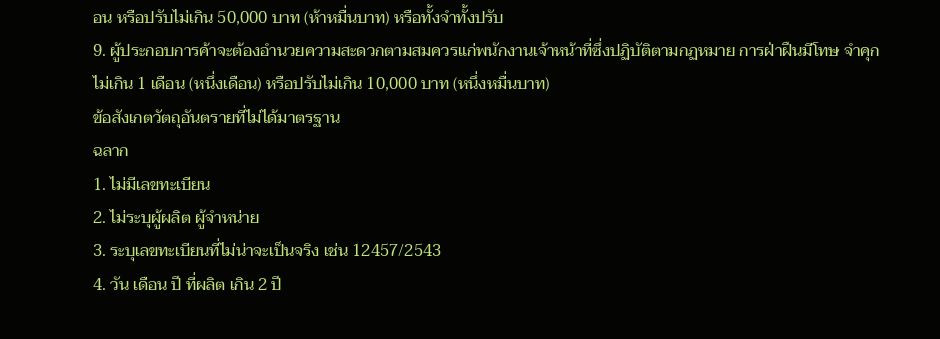อน หรือปรับไม่เกิน 50,000 บาท (ห้าหมื่นบาท) หรือทั้งจำทั้งปรับ
9. ผู้ประกอบการค้าจะต้องอำนวยความสะดวกตามสมควรแก่พนักงานเจ้าหน้าที่ซึ่งปฏิบัติตามกฏหมาย การฝ่าฝืนมีโทษ จำคุกไม่เกิน 1 เดือน (หนึ่งเดือน) หรือปรับไม่เกิน 10,000 บาท (หนึ่งหมื่นบาท)
ข้อสังเกตวัตถุอันตรายที่ไม่ได้มาตรฐาน
ฉลาก
1. ไม่มีเลขทะเบียน
2. ไม่ระบุผู้ผลิต ผู้จำหน่าย
3. ระบุเลขทะเบียนที่ไม่น่าจะเป็นจริง เช่น 12457/2543
4. วัน เดือน ปี ที่ผลิต เกิน 2 ปี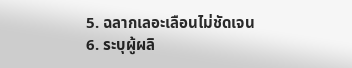5. ฉลากเลอะเลือนไม่ชัดเจน
6. ระบุผู้ผลิ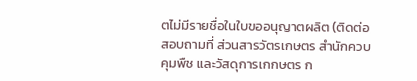ตไม่มีรายชื่อในใบขออนุญาตผลิต (ติดต่อสอบถามที่ ส่วนสารวัตรเกษตร สำนักควบคุมพืช และวัสดุการเกกษตร ก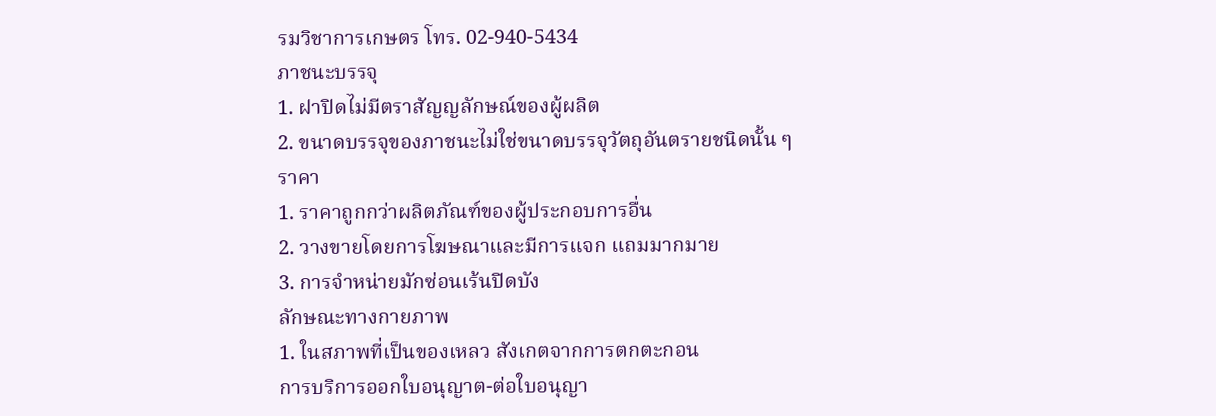รมวิชาการเกษตร โทร. 02-940-5434
ภาชนะบรรจุ
1. ฝาปิดไม่มีตราสัญญลักษณ์ของผู้ผลิต
2. ขนาดบรรจุของภาชนะไม่ใช่ขนาดบรรจุวัตถุอันตรายชนิดนั้น ๆ
ราคา
1. ราคาถูกกว่าผลิตภัณฑ์ของผู้ประกอบการอื่น
2. วางขายโดยการโฆษณาและมีการแจก แถมมากมาย
3. การจำหน่ายมักซ่อนเร้นปิดบัง
ลักษณะทางกายภาพ
1. ในสภาพที่เป็นของเหลว สังเกตจากการตกตะกอน
การบริการออกใบอนุญาต-ต่อใบอนุญา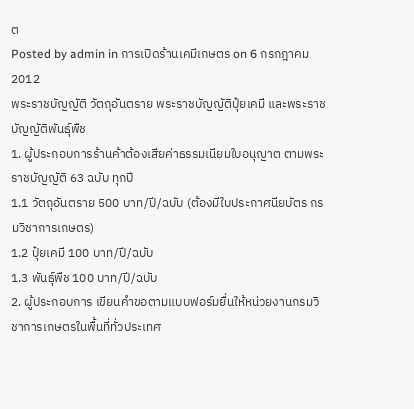ต
Posted by admin in การเปิดร้านเคมีเกษตร on 6 กรกฎาคม 2012
พระราชบัญญัติ วัตถุอันตราย พระราชบัญญัติปุ๋ยเคมี และพระราชบัญญัติพันธุ์พืช
1. ผู้ประกอบการร้านค้าต้องเสียค่าธรรมเนียมใบอนุญาต ตามพระราชบัญญัติ 63 ฉบับ ทุกปี
1.1 วัตถุอันตราย 500 บาท/ปี/ฉบับ (ต้องมีใบประกาศนียบัตร กรมวิชาการเกษตร)
1.2 ปุ๋ยเคมี 100 บาท/ปี/ฉบับ
1.3 พันธุ์พืช 100 บาท/ปี/ฉบับ
2. ผู้ประกอบการ เขียนคำขอตามแบบฟอร์มยื่นให้หน่วยงานกรมวิชาการเกษตรในพื้นที่ทั่วประเทศ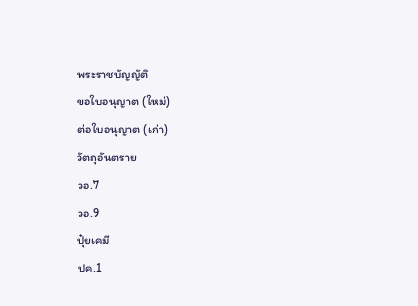พระราชบัญญัติ
ขอใบอนุญาต (ใหม่)
ต่อใบอนุญาต (เก่า)
วัตถุอันตราย
วอ.7
วอ.9
ปุ๋ยเคมี
ปค.1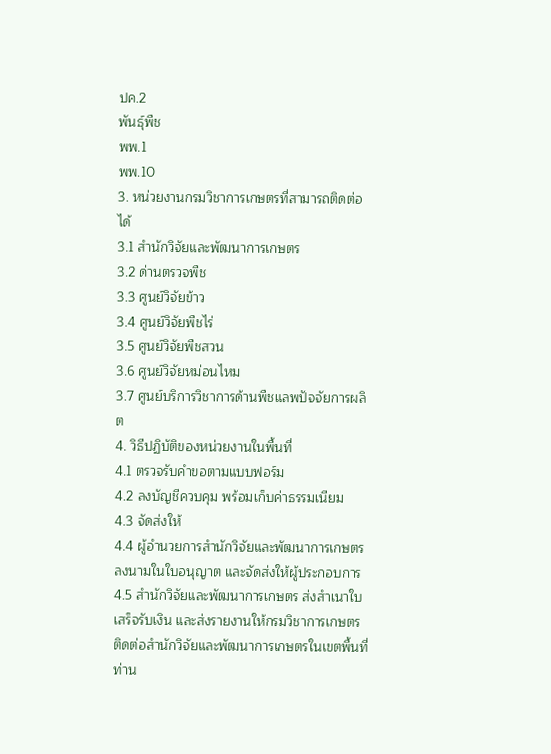ปค.2
พันธุ์พืช
พพ.1
พพ.10
3. หน่วยงานกรมวิชาการเกษตรที่สามารถติดต่อได้
3.1 สำนักวิจัยและพัฒนาการเกษตร
3.2 ด่านตรวจพืช
3.3 ศูนย์วิจัยข้าว
3.4 ศูนย์วิจัยพืชไร่
3.5 ศูนย์วิจัยพืชสวน
3.6 ศูนย์วิจัยหม่อนไหม
3.7 ศูนย์บริการวิชาการด้านพืชแลพปัจจัยการผลิต
4. วิธีปฏิบัติของหน่วยงานในพื้นที่
4.1 ตรวจรับคำขอตามแบบฟอร์ม
4.2 ลงบัญชีควบคุม พร้อมเก็บค่าธรรมเนียม
4.3 จัดส่งให้
4.4 ผู้อำนวยการสำนักวิจัยและพัฒนาการเกษตร ลงนามในใบอนุญาต และจัดส่งให้ผู้ประกอบการ
4.5 สำนักวิจัยและพัฒนาการเกษตร ส่งสำเนาใบเสร็จรับเงิน และส่งรายงานให้กรมวิชาการเกษตร
ติดต่อสำนักวิจัยและพัฒนาการเกษตรในเขตพื้นที่ท่าน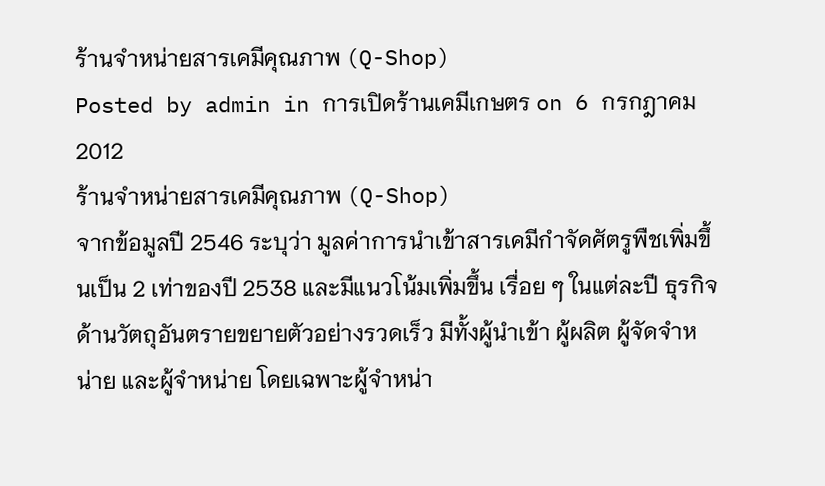ร้านจำหน่ายสารเคมีคุณภาพ (Q-Shop)
Posted by admin in การเปิดร้านเคมีเกษตร on 6 กรกฎาคม 2012
ร้านจำหน่ายสารเคมีคุณภาพ (Q-Shop)
จากข้อมูลปี 2546 ระบุว่า มูลค่าการนำเข้าสารเคมีกำจัดศัตรูพืชเพิ่มขึ้นเป็น 2 เท่าของปี 2538 และมีแนวโน้มเพิ่มขึ้น เรื่อย ๆ ในแต่ละปี ธุรกิจด้านวัตถุอันตรายขยายตัวอย่างรวดเร็ว มีทั้งผู้นำเข้า ผู้ผลิต ผู้จัดจำหน่าย และผู้จำหน่าย โดยเฉพาะผู้จำหน่า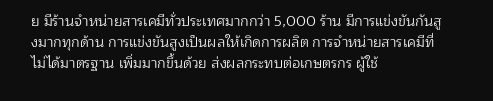ย มีร้านจำหน่ายสารเคมีทั่วประเทศมากกว่า 5,000 ร้าน มีการแข่งขันกันสูงมากทุกด้าน การแข่งขันสูงเป็นผลให้เกิดการผลิต การจำหน่ายสารเคมีที่ไม่ได้มาตรฐาน เพิ่มมากขึ้นด้วย ส่งผลกระทบต่อเกษตรกร ผู้ใช้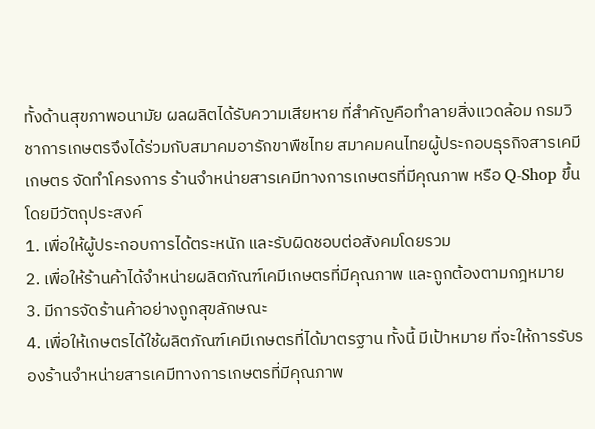ทั้งด้านสุขภาพอนามัย ผลผลิตได้รับความเสียหาย ที่สำคัญคือทำลายสิ่งแวดล้อม กรมวิชาการเกษตรจึงได้ร่วมกับสมาคมอารักขาพืชไทย สมาคมคนไทยผู้ประกอบธุรกิจสารเคมีเกษตร จัดทำโครงการ ร้านจำหน่ายสารเคมีทางการเกษตรที่มีคุณภาพ หรือ Q-Shop ขึ้น โดยมีวัตถุประสงค์
1. เพื่อให้ผู้ประกอบการได้ตระหนัก และรับผิดชอบต่อสังคมโดยรวม
2. เพื่อให้ร้านค้าได้จำหน่ายผลิตภัณฑ์เคมีเกษตรที่มีคุณภาพ และถูกต้องตามกฎหมาย
3. มีการจัดร้านค้าอย่างถูกสุขลักษณะ
4. เพื่อให้เกษตรได้ใช้ผลิตภัณฑ์เคมีเกษตรที่ได้มาตรฐาน ทั้งนี้ มีเป้าหมาย ที่จะให้การรับรองร้านจำหน่ายสารเคมีทางการเกษตรที่มีคุณภาพ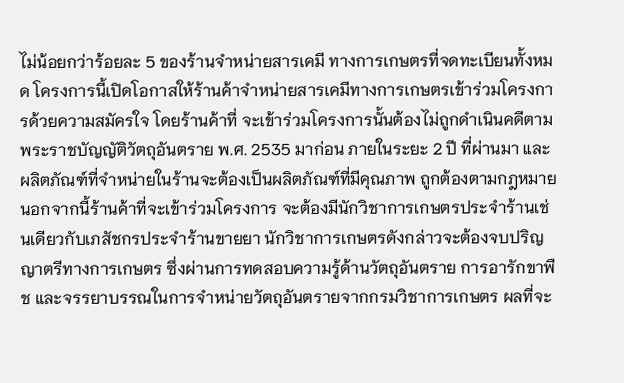ไม่น้อยกว่าร้อยละ 5 ของร้านจำหน่ายสารเคมี ทางการเกษตรที่จดทะเบียนทั้งหมด โครงการนี้เปิดโอกาสให้ร้านค้าจำหน่ายสารเคมีทางการเกษตรเข้าร่วมโครงการด้วยความสมัครใจ โดยร้านค้าที่ จะเข้าร่วมโครงการนั้นต้องไม่ถูกดำเนินคดีตามพระราชบัญญัติวัตถุอันตราย พ.ศ. 2535 มาก่อน ภายในระยะ 2 ปี ที่ผ่านมา และผลิตภัณฑ์ที่จำหน่ายในร้านจะต้องเป็นผลิตภัณฑ์ที่มีคุณภาพ ถูกต้องตามกฎหมาย นอกจากนี้ร้านค้าที่จะเข้าร่วมโครงการ จะต้องมีนักวิชาการเกษตรประจำร้านเช่นเดียวกับเภสัชกรประจำร้านขายยา นักวิชาการเกษตรดังกล่าวจะต้องจบปริญญาตรีทางการเกษตร ซึ่งผ่านการทดสอบความรู้ด้านวัตถุอันตราย การอารักขาพืช และจรรยาบรรณในการจำหน่ายวัตถุอันตรายจากกรมวิชาการเกษตร ผลที่จะ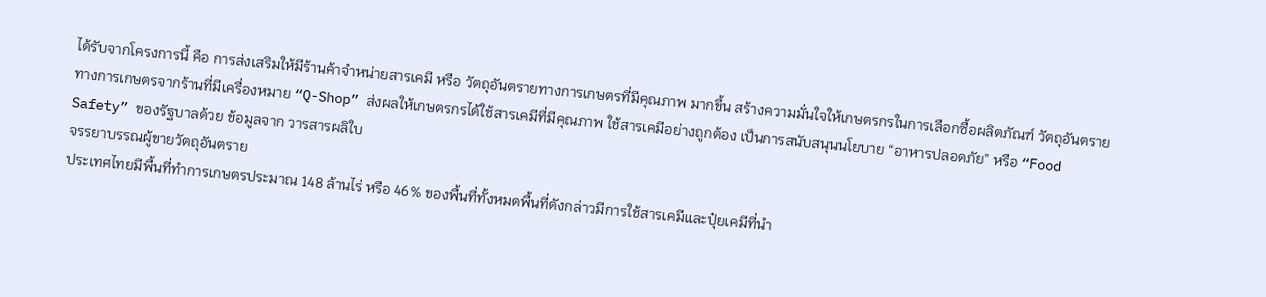ได้รับจากโครงการนี้ คือ การส่งเสริมให้มีร้านค้าจำหน่ายสารเคมี หรือ วัตถุอันตรายทางการเกษตรที่มีคุณภาพ มากขึ้น สร้างความมั่นใจให้เกษตรกรในการเลือกซื้อผลิตภัณฑ์ วัตถุอันตรายทางการเกษตรจากร้านที่มีเครื่องหมาย “Q-Shop” ส่งผลให้เกษตรกรได้ใช้สารเคมีที่มีคุณภาพ ใช้สารเคมีอย่างถูกต้อง เป็นการสนับสนุนนโยบาย “อาหารปลอดภัย” หรือ “Food Safety” ของรัฐบาลด้วย ข้อมูลจาก วารสารผลิใบ
จรรยาบรรณผู้ขายวัตถุอันตราย
ประเทศไทยมีพื้นที่ทำการเกษตรประมาณ 148 ล้านไร่ หรือ 46% ของพื้นที่ทั้งหมดพื้นที่ดังกล่าวมีการใช้สารเคมีและปุ๋ยเคมีที่นำ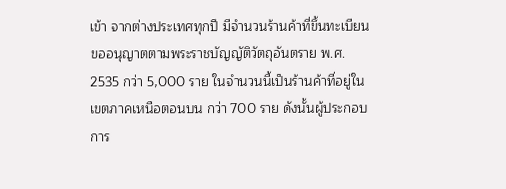เข้า จากต่างประเทศทุกปี มีจำนวนร้านค้าที่ขึ้นทะเบียนขออนุญาตตามพระราชบัญญัติวัตถุอันตราย พ.ศ. 2535 กว่า 5,000 ราย ในจำนวนนี้เป็นร้านค้าที่อยู่ในเขตภาคเหนือตอนบน กว่า 700 ราย ดังนั้นผู้ประกอบการ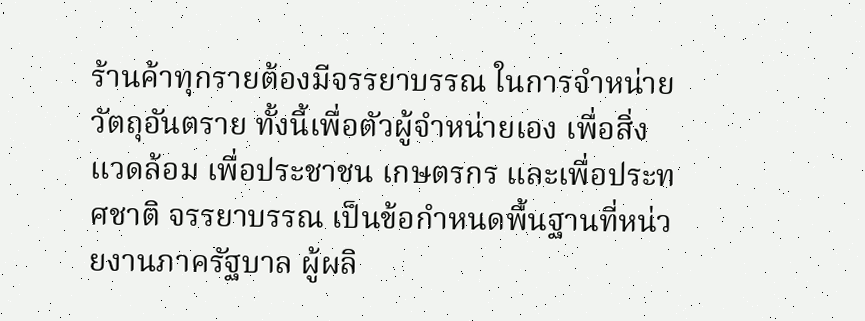ร้านค้าทุกรายต้องมีจรรยาบรรณ ในการจำหน่ายวัตถุอันตราย ทั้งนี้เพื่อตัวผู้จำหน่ายเอง เพื่อสิ่งแวดล้อม เพื่อประชาชน เกษตรกร และเพื่อประทศชาติ จรรยาบรรณ เป็นข้อกำหนดพื้นฐานที่หน่วยงานภาครัฐบาล ผู้ผลิ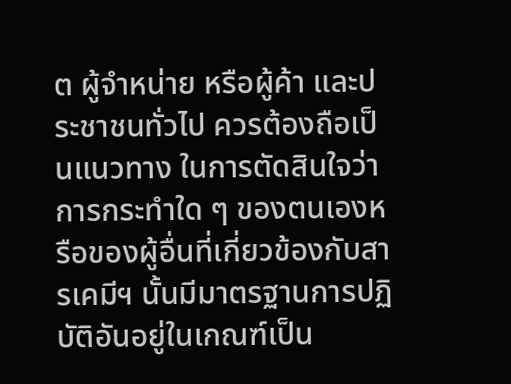ต ผู้จำหน่าย หรือผู้ค้า และประชาชนทั่วไป ควรต้องถือเป็นแนวทาง ในการตัดสินใจว่าการกระทำใด ๆ ของตนเองหรือของผู้อื่นที่เกี่ยวข้องกับสารเคมีฯ นั้นมีมาตรฐานการปฏิบัติอันอยู่ในเกณฑ์เป็น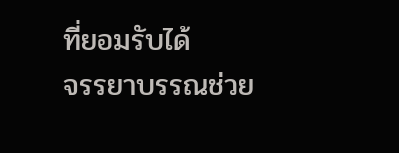ที่ยอมรับได้
จรรยาบรรณช่วย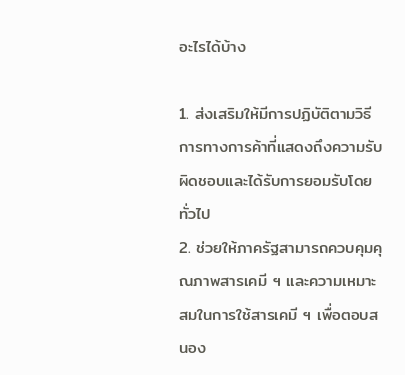อะไรได้บ้าง

1. ส่งเสริมให้มีการปฏิบัติตามวิธีการทางการค้าที่แสดงถึงความรับผิดชอบและได้รับการยอมรับโดยทั่วไป
2. ช่วยให้ภาครัฐสามารถควบคุมคุณภาพสารเคมี ฯ และความเหมาะสมในการใช้สารเคมี ฯ เพื่อตอบสนอง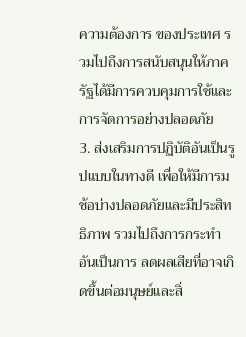ความต้องการ ของประเทศ รวมไปถึงการสนับสนุนให้ภาครัฐได้มีการควบคุมการใช้และการจัดการอย่างปลอดภัย
3. ส่งเสริมการปฏิบัติอันเป็นรูปแบบในทางดี เพื่อให้มีการมช้อบ่างปลอดภัยและมีประสิทธิภาพ รวมไปถึงการกระทำอันเป็นการ ลดผลเสียที่อาจเกิดขึ้นต่อมนุษย์และสิ่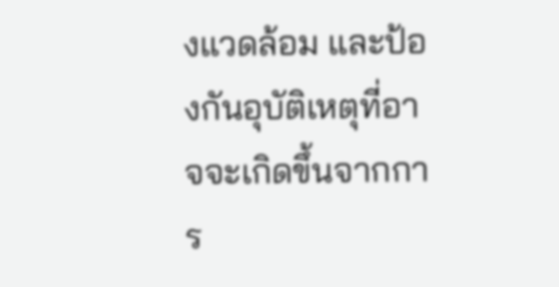งแวดล้อม และป้องกันอุบัติเหตุที่อาจจะเกิดขึ้นจากการ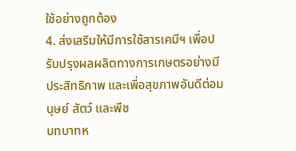ใช้อย่างถูกต้อง
4. ส่งเสริมให้มีการใช้สารเคมีฯ เพื่อปรับปรุงผลผลิตทางการเกษตรอย่างมีประสิทธิภาพ และเพื่อสุขภาพอันดีต่อมนุษย์ สัตว์ และพืช
บทบาทห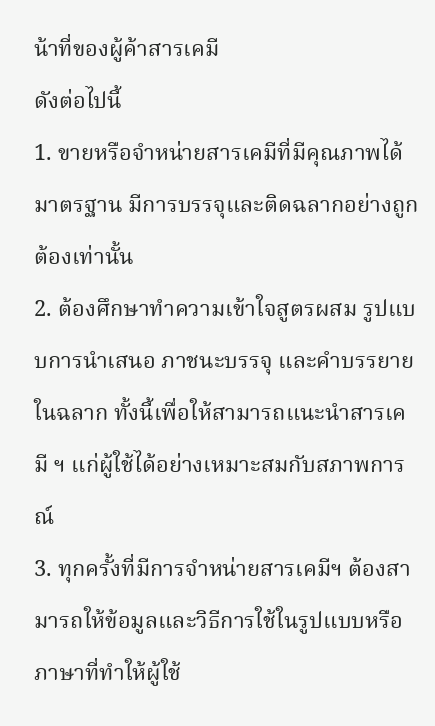น้าที่ของผู้ค้าสารเคมี
ดังต่อไปนี้
1. ขายหรือจำหน่ายสารเคมีที่มีคุณภาพได้มาตรฐาน มีการบรรจุและติดฉลากอย่างถูกต้องเท่านั้น
2. ต้องศึกษาทำความเข้าใจสูตรผสม รูปแบบการนำเสนอ ภาชนะบรรจุ และคำบรรยายในฉลาก ทั้งนี้เพื่อให้สามารถแนะนำสารเคมี ฯ แก่ผู้ใช้ได้อย่างเหมาะสมกับสภาพการณ์
3. ทุกครั้งที่มีการจำหน่ายสารเคมีฯ ต้องสามารถให้ข้อมูลและวิธีการใช้ในรูปแบบหรือภาษาที่ทำให้ผู้ใช้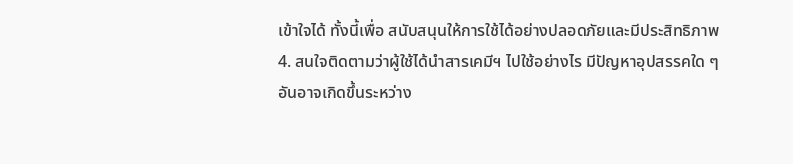เข้าใจได้ ทั้งนี้เพื่อ สนับสนุนให้การใช้ได้อย่างปลอดภัยและมีประสิทธิภาพ
4. สนใจติดตามว่าผู้ใช้ได้นำสารเคมีฯ ไปใช้อย่างไร มีปัญหาอุปสรรคใด ๆ อันอาจเกิดขึ้นระหว่าง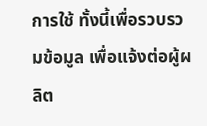การใช้ ทั้งนี้เพื่อรวบรวมข้อมูล เพื่อแจ้งต่อผู้ผลิต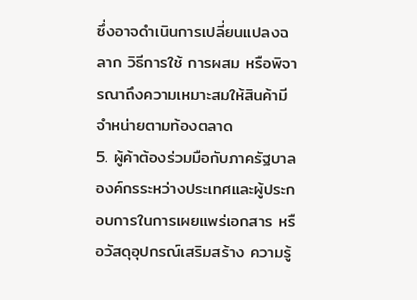ซึ่งอาจดำเนินการเปลี่ยนแปลงฉลาก วิธีการใช้ การผสม หรือพิจารณาถึงความเหมาะสมให้สินค้ามีจำหน่ายตามท้องตลาด
5. ผู้ค้าต้องร่วมมือกับภาครัฐบาล องค์กรระหว่างประเทศและผู้ประกอบการในการเผยแพร่เอกสาร หรือวัสดุอุปกรณ์เสริมสร้าง ความรู้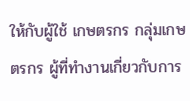ให้กับผู้ใช้ เกษตรกร กลุ่มเกษตรกร ผู้ที่ทำงานเกี่ยวกับการ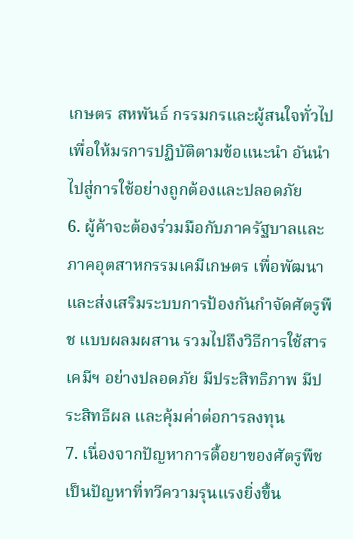เกษตร สหพันธ์ กรรมกรและผู้สนใจทั่วไป เพื่อให้มรการปฏิบัติตามข้อแนะนำ อันนำไปสู่การใช้อย่างถูกต้องและปลอดภัย
6. ผู้ค้าจะต้องร่วมมือกับภาครัฐบาลและภาคอุตสาหกรรมเคมีเกษตร เพื่อพัฒนาและส่งเสริมระบบการป้องกันกำจัดศัตรูพืช แบบผลมผสาน รวมไปถึงวิธีการใช้สารเคมีฯ อย่างปลอดภัย มีประสิทธิภาพ มีประสิทธีผล และคุ้มค่าต่อการลงทุน
7. เนื่องจากปัญหาการดื้อยาของศัตรูพืช เป็นปัญหาที่ทวีความรุนแรงยิ่งขึ้น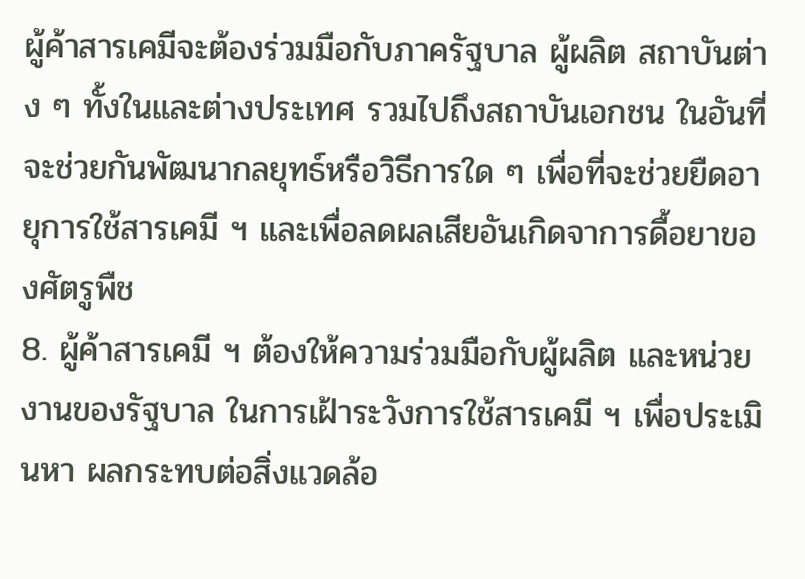ผู้ค้าสารเคมีจะต้องร่วมมือกับภาครัฐบาล ผู้ผลิต สถาบันต่าง ๆ ทั้งในและต่างประเทศ รวมไปถึงสถาบันเอกชน ในอันที่จะช่วยกันพัฒนากลยุทธ์หรือวิธีการใด ๆ เพื่อที่จะช่วยยืดอายุการใช้สารเคมี ฯ และเพื่อลดผลเสียอันเกิดจาการดื้อยาของศัตรูพืช
8. ผู้ค้าสารเคมี ฯ ต้องให้ความร่วมมือกับผู้ผลิต และหน่วยงานของรัฐบาล ในการเฝ้าระวังการใช้สารเคมี ฯ เพื่อประเมินหา ผลกระทบต่อสิ่งแวดล้อ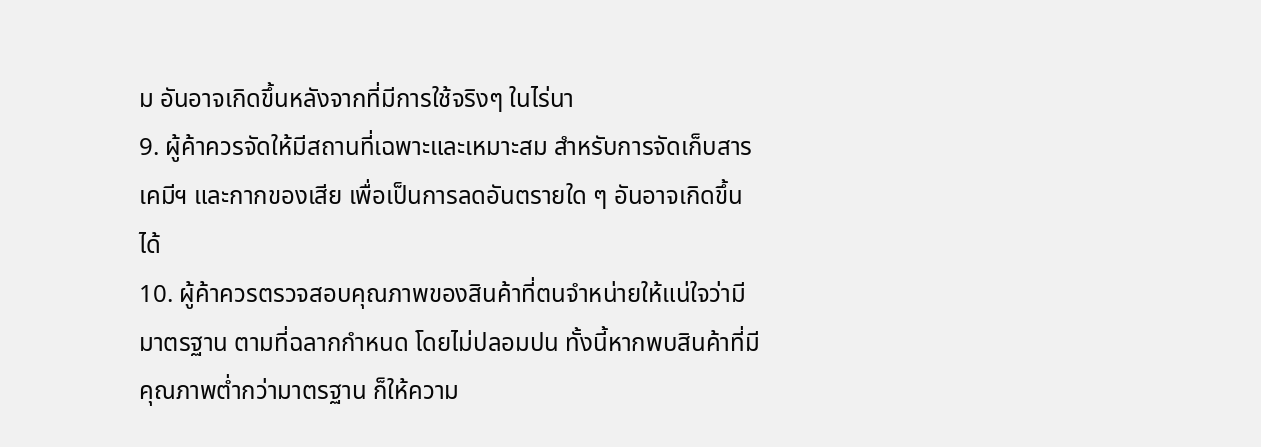ม อันอาจเกิดขึ้นหลังจากที่มีการใช้จริงๆ ในไร่นา
9. ผู้ค้าควรจัดให้มีสถานที่เฉพาะและเหมาะสม สำหรับการจัดเก็บสารเคมีฯ และกากของเสีย เพื่อเป็นการลดอันตรายใด ๆ อันอาจเกิดขึ้นได้
10. ผู้ค้าควรตรวจสอบคุณภาพของสินค้าที่ตนจำหน่ายให้แน่ใจว่ามีมาตรฐาน ตามที่ฉลากกำหนด โดยไม่ปลอมปน ทั้งนี้หากพบสินค้าที่มีคุณภาพต่ำกว่ามาตรฐาน ก็ให้ความ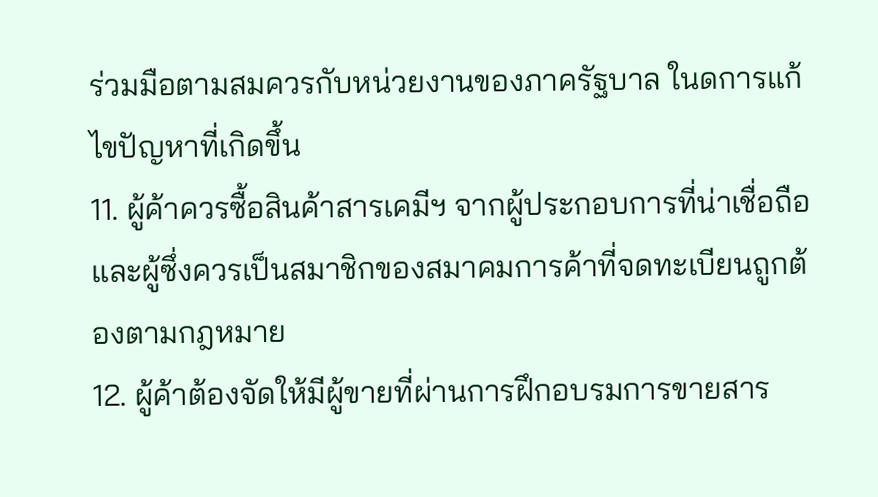ร่วมมือตามสมควรกับหน่วยงานของภาครัฐบาล ในดการแก้ไขปัญหาที่เกิดขึ้น
11. ผู้ค้าควรซื้อสินค้าสารเคมีฯ จากผู้ประกอบการที่น่าเชื่อถือ และผู้ซึ่งควรเป็นสมาชิกของสมาคมการค้าที่จดทะเบียนถูกต้องตามกฎหมาย
12. ผู้ค้าต้องจัดให้มีผู้ขายที่ผ่านการฝึกอบรมการขายสาร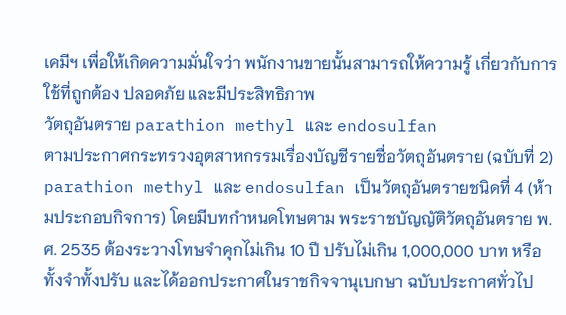เคมีฯ เพื่อให้เกิดความมั่นใจว่า พนักงานขายนั้นสามารถให้ความรู้ เกี่ยวกับการใช้ที่ถูกต้อง ปลอดภัย และมีประสิทธิภาพ
วัตถุอันตราย parathion methyl และ endosulfan
ตามประกาศกระทรวงอุตสาหกรรมเรื่องบัญชีรายชื่อวัตถุอันตราย (ฉบับที่ 2) parathion methyl และ endosulfan เป็นวัตถุอันตรายชนิดที่ 4 (ห้ามประกอบกิจการ) โดยมีบทกำหนดโทษตาม พระราชบัญญัติวัตถุอันตราย พ.ศ. 2535 ต้องระวางโทษจำคุกไม่เกิน 10 ปี ปรับไม่เกิน 1,000,000 บาท หรือทั้งจำทั้งปรับ และได้ออกประกาศในราชกิจจานุเบกษา ฉบับประกาศทั่วไป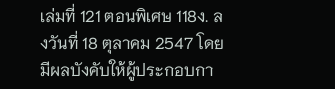เล่มที่ 121 ตอนพิเศษ 118ง. ลงวันที่ 18 ตุลาคม 2547 โดยมีผลบังคับให้ผู้ประกอบกา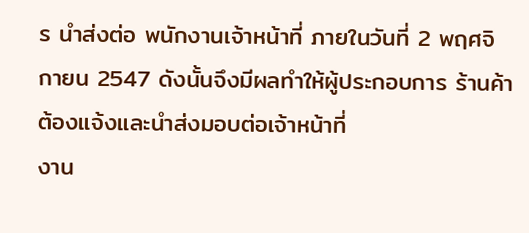ร นำส่งต่อ พนักงานเจ้าหน้าที่ ภายในวันที่ 2 พฤศจิกายน 2547 ดังนั้นจึงมีผลทำให้ผู้ประกอบการ ร้านค้า ต้องแจ้งและนำส่งมอบต่อเจ้าหน้าที่
งาน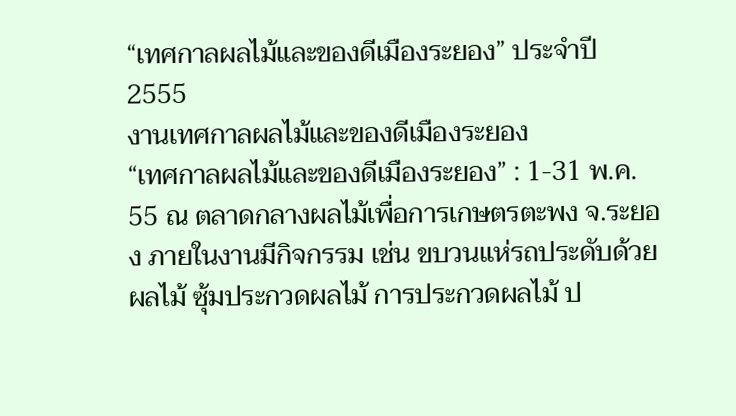“เทศกาลผลไม้และของดีเมืองระยอง” ประจำปี 2555
งานเทศกาลผลไม้และของดีเมืองระยอง
“เทศกาลผลไม้และของดีเมืองระยอง” : 1-31 พ.ค. 55 ณ ตลาดกลางผลไม้เพื่อการเกษตรตะพง จ.ระยอง ภายในงานมีกิจกรรม เช่น ขบวนแห่รถประดับด้วยผลไม้ ซุ้มประกวดผลไม้ การประกวดผลไม้ ป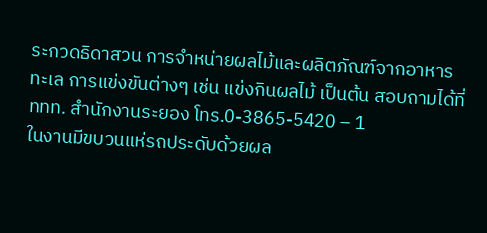ระกวดธิดาสวน การจำหน่ายผลไม้และผลิตภัณฑ์จากอาหารทะเล การแข่งขันต่างๆ เช่น แข่งกินผลไม้ เป็นต้น สอบถามได้ที่ ททท. สำนักงานระยอง โทร.0-3865-5420 – 1
ในงานมีขบวนแห่รถประดับด้วยผล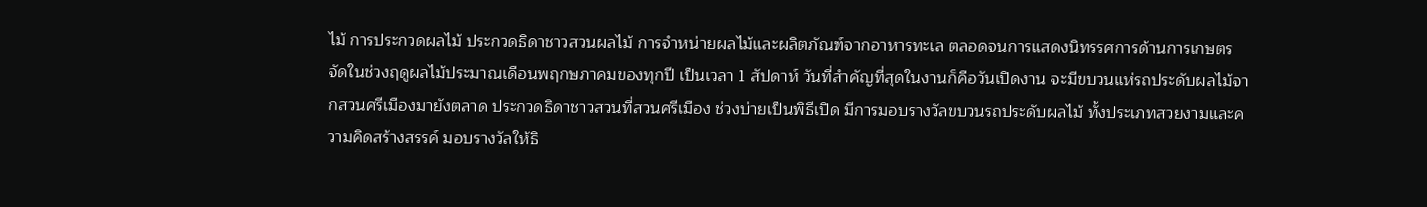ไม้ การประกวดผลไม้ ประกวดธิดาชาวสวนผลไม้ การจำหน่ายผลไม้และผลิตภัณฑ์จากอาหารทะเล ตลอดจนการแสดงนิทรรศการด้านการเกษตร จัดในช่วงฤดูผลไม้ประมาณเดือนพฤกษภาคมของทุกปี เป็นเวลา 1 สัปดาห์ วันที่สำคัญที่สุดในงานก็คือวันเปิดงาน จะมีขบวนแห่รถประดับผลไม้จากสวนศรีเมืองมายังตลาด ประกวดธิดาชาวสวนที่สวนศรีเมือง ช่วงบ่ายเป็นพิธีเปิด มีการมอบรางวัลขบวนรถประดับผลไม้ ทั้งประเภทสวยงามและความคิดสร้างสรรค์ มอบรางวัลให้ธิ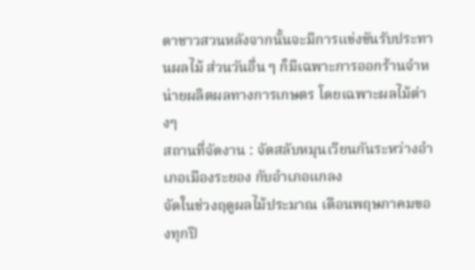ดาชาวสวนหลังจากนั้นจะมีการแข่งขันรับประทานผลไม้ ส่วนวันอื่น ๆ ก็มีเฉพาะการออกร้านจำหน่ายผลิตผลทางการเกษตร โดยเฉพาะผลไม้ต่างๆ
สถานที่จัดงาน : จัดสลับหมุนเวียนกันระหว่างอำเภอเมืองระยอง กับอำเภอแกลง
จัดในช่วงฤดูผลไม้ประมาณ เดือนพฤษภาคมของทุกปี